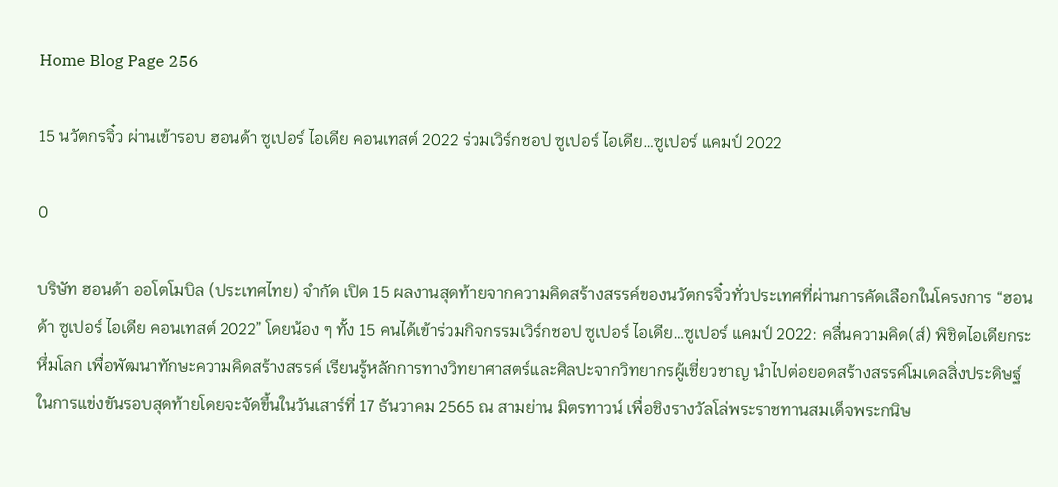Home Blog Page 256

15 นวัตกรจิ๋ว ผ่านเข้ารอบ ฮอนด้า ซูเปอร์ ไอเดีย คอนเทสต์ 2022 ร่วมเวิร์กชอป ซูเปอร์ ไอเดีย…ซูเปอร์ แคมป์ 2022

0

บริษัท ฮอนด้า ออโตโมบิล (ประเทศไทย) จำกัด เปิด 15 ผลงานสุดท้ายจากความคิดสร้างสรรค์ของนวัตกรจิ๋วทั่วประเทศที่ผ่านการคัดเลือกในโครงการ “ฮอนด้า ซูเปอร์ ไอเดีย คอนเทสต์ 2022” โดยน้อง ๆ ทั้ง 15 คนได้เข้าร่วมกิจกรรมเวิร์กชอป ซูเปอร์ ไอเดีย…ซูเปอร์ แคมป์ 2022: คลื่นความคิด(ส์) พิชิตไอเดียกระหึ่มโลก เพื่อพัฒนาทักษะความคิดสร้างสรรค์ เรียนรู้หลักการทางวิทยาศาสตร์และศิลปะจากวิทยากรผู้เชี่ยวชาญ นำไปต่อยอดสร้างสรรค์โมเดลสิ่งประดิษฐ์ในการแข่งขันรอบสุดท้ายโดยจะจัดขึ้นในวันเสาร์ที่ 17 ธันวาคม 2565 ณ สามย่าน มิตรทาวน์ เพื่อชิงรางวัลโล่พระราชทานสมเด็จพระกนิษ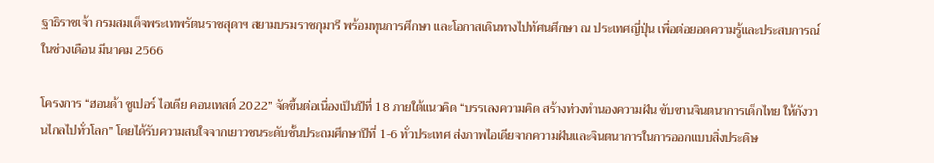ฐาธิราชเจ้า กรมสมเด็จพระเทพรัตนราชสุดาฯ สยามบรมราชกุมารี พร้อมทุนการศึกษา และโอกาสเดินทางไปทัศนศึกษา ณ ประเทศญี่ปุ่น เพื่อต่อยอดความรู้และประสบการณ์ในช่วงเดือน มีนาคม 2566

โครงการ “ฮอนด้า ซูเปอร์ ไอเดีย คอนเทสต์ 2022” จัดขึ้นต่อเนื่องเป็นปีที่ 18 ภายใต้แนวคิด “บรรเลงความคิด สร้างท่วงทำนองความฝัน ขับขานจินตนาการเด็กไทย ให้กังวานไกลไปทั่วโลก” โดยได้รับความสนใจจากเยาวชนระดับชั้นประถมศึกษาปีที่ 1-6 ทั่วประเทศ ส่งภาพไอเดียจากความฝันและจินตนาการในการออกแบบสิ่งประดิษ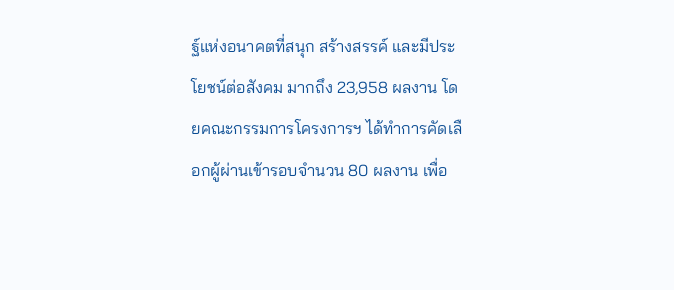ฐ์แห่งอนาคตที่สนุก สร้างสรรค์ และมีประโยชน์ต่อสังคม มากถึง 23,958 ผลงาน โดยคณะกรรมการโครงการฯ ได้ทำการคัดเลือกผู้ผ่านเข้ารอบจำนวน 80 ผลงาน เพื่อ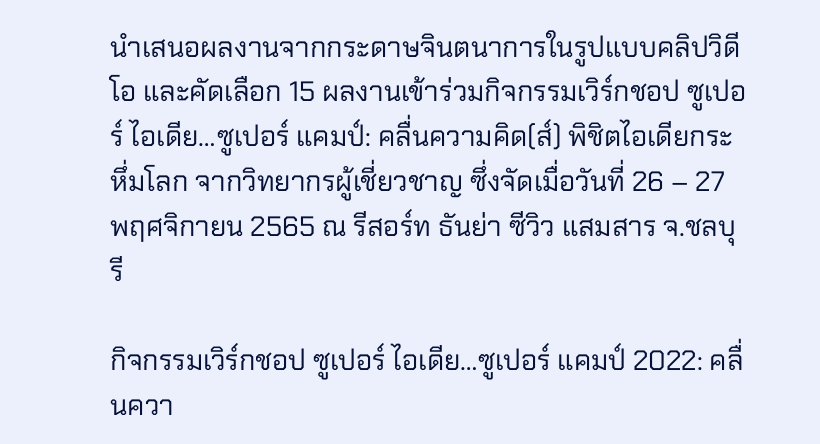นำเสนอผลงานจากกระดาษจินตนาการในรูปแบบคลิปวิดีโอ และคัดเลือก 15 ผลงานเข้าร่วมกิจกรรมเวิร์กชอป ซูเปอร์ ไอเดีย…ซูเปอร์ แคมป์: คลื่นความคิด(ส์) พิชิตไอเดียกระหึ่มโลก จากวิทยากรผู้เชี่ยวชาญ ซึ่งจัดเมื่อวันที่ 26 – 27 พฤศจิกายน 2565 ณ รีสอร์ท ธันย่า ซีวิว แสมสาร จ.ชลบุรี

กิจกรรมเวิร์กชอป ซูเปอร์ ไอเดีย…ซูเปอร์ แคมป์ 2022: คลื่นควา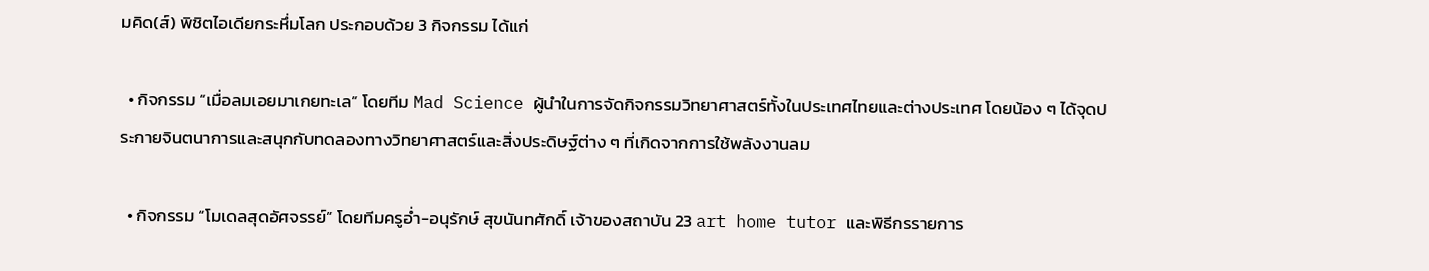มคิด(ส์) พิชิตไอเดียกระหึ่มโลก ประกอบด้วย 3 กิจกรรม ได้แก่

  • กิจกรรม “เมื่อลมเอยมาเกยทะเล” โดยทีม Mad Science ผู้นำในการจัดกิจกรรมวิทยาศาสตร์ทั้งในประเทศไทยและต่างประเทศ โดยน้อง ๆ ได้จุดประกายจินตนาการและสนุกกับทดลองทางวิทยาศาสตร์และสิ่งประดิษฐ์ต่าง ๆ ที่เกิดจากการใช้พลังงานลม

  • กิจกรรม “โมเดลสุดอัศจรรย์” โดยทีมครูอ่ำ-อนุรักษ์ สุขนันทศักดิ์ เจ้าของสถาบัน 23 art home tutor และพิธีกรรายการ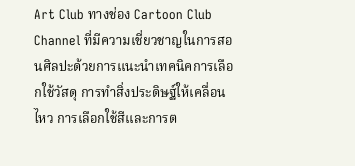Art Club ทางช่อง Cartoon Club Channel ที่มีความเชี่ยวชาญในการสอนศิลปะด้วยการแนะนำเทคนิคการเลือกใช้วัสดุ การทำสิ่งประดิษฐ์ให้เคลื่อนไหว การเลือกใช้สีและการต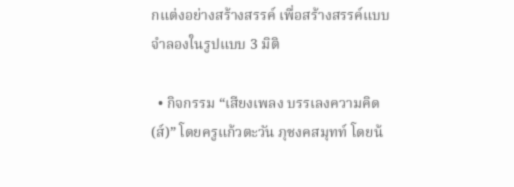กแต่งอย่างสร้างสรรค์ เพื่อสร้างสรรค์แบบจำลองในรูปแบบ 3 มิติ

  • กิจกรรม “เสียงเพลง บรรเลงความคิด(ส์)” โดยครูแก้วตะวัน ภุชงคสมุทท์ โดยน้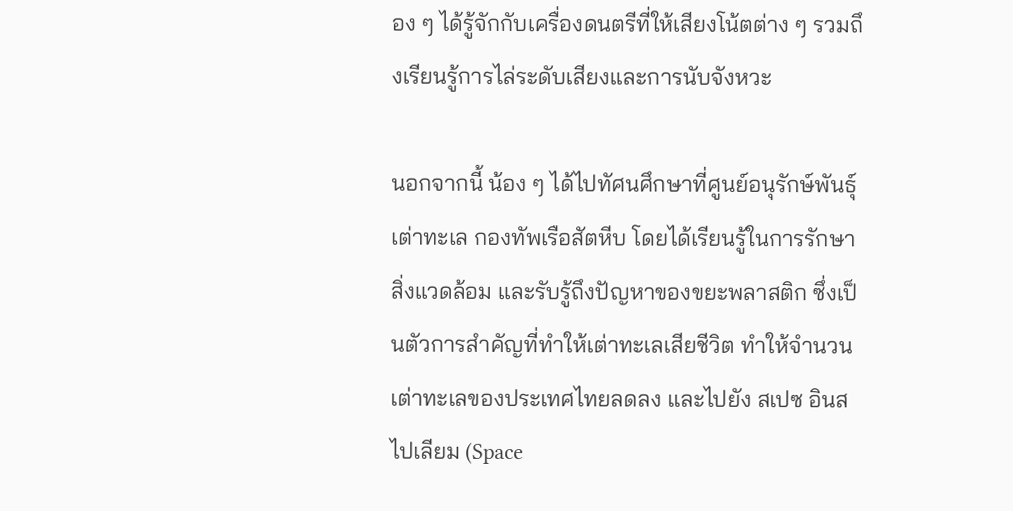อง ๆ ได้รู้จักกับเครื่องดนตรีที่ให้เสียงโน้ตต่าง ๆ รวมถึงเรียนรู้การไล่ระดับเสียงและการนับจังหวะ

นอกจากนี้ น้อง ๆ ได้ไปทัศนศึกษาที่ศูนย์อนุรักษ์พันธุ์เต่าทะเล กองทัพเรือสัตหีบ โดยได้เรียนรู้ในการรักษาสิ่งแวดล้อม และรับรู้ถึงปัญหาของขยะพลาสติก ซึ่งเป็นตัวการสำคัญที่ทำให้เต่าทะเลเสียชีวิต ทำให้จำนวนเต่าทะเลของประเทศไทยลดลง และไปยัง สเปซ อินสไปเลียม (Space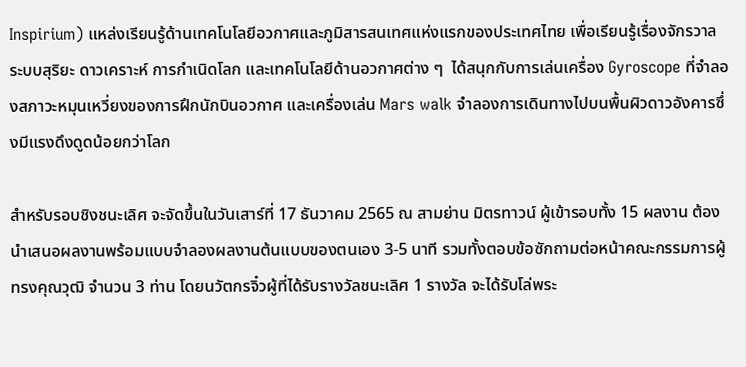Inspirium) แหล่งเรียนรู้ด้านเทคโนโลยีอวกาศและภูมิสารสนเทศแห่งแรกของประเทศไทย เพื่อเรียนรู้เรื่องจักรวาล ระบบสุริยะ ดาวเคราะห์ การกำเนิดโลก และเทคโนโลยีด้านอวกาศต่าง ๆ  ได้สนุกกับการเล่นเครื่อง Gyroscope ที่จำลองสภาวะหมุนเหวี่ยงของการฝึกนักบินอวกาศ และเครื่องเล่น Mars walk จำลองการเดินทางไปบนพื้นผิวดาวอังคารซึ่งมีแรงดึงดูดน้อยกว่าโลก

สำหรับรอบชิงชนะเลิศ จะจัดขึ้นในวันเสาร์ที่ 17 ธันวาคม 2565 ณ สามย่าน มิตรทาวน์ ผู้เข้ารอบทั้ง 15 ผลงาน ต้องนำเสนอผลงานพร้อมแบบจำลองผลงานต้นแบบของตนเอง 3-5 นาที รวมทั้งตอบข้อซักถามต่อหน้าคณะกรรมการผู้ทรงคุณวุฒิ จำนวน 3 ท่าน โดยนวัตกรจิ๋วผู้ที่ได้รับรางวัลชนะเลิศ 1 รางวัล จะได้รับโล่พระ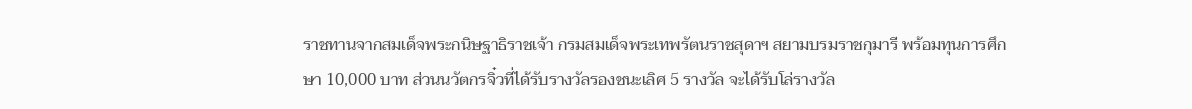ราชทานจากสมเด็จพระกนิษฐาธิราชเจ้า กรมสมเด็จพระเทพรัตนราชสุดาฯ สยามบรมราชกุมารี พร้อมทุนการศึกษา 10,000 บาท ส่วนนวัตกรจิ๋วที่ได้รับรางวัลรองชนะเลิศ 5 รางวัล จะได้รับโล่รางวัล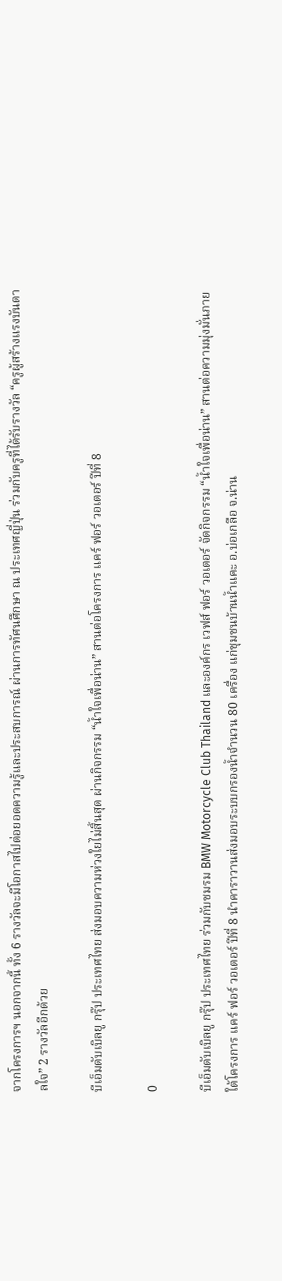จากโครงการฯ นอกจากนี้ ทั้ง 6 รางวัลจะมีโอกาสไปต่อยอดความรู้และประสบการณ์ ผ่านการทัศนศึกษา ณ ประเทศญี่ปุ่น ร่วมกับครูที่ได้รับรางวัล “ครูผู้สร้างแรงบันดาลใจ” 2 รางวัลอีกด้วย

บีเอ็มดับเบิลยู กรุ๊ป ประเทศไทย ส่งมอบความห่วงใยไม่สิ้นสุด ผ่านกิจกรรม “น้ำใจเพื่อน่าน” สานต่อโครงการ แคร์ ฟอร์ วอเตอร์ ปีที่ 8

0

บีเอ็มดับเบิลยู กรุ๊ป ประเทศไทย ร่วมกับชมรม BMW Motorcycle Club Thailand และองค์กร เวฟส์ ฟอร์ วอเตอร์ จัดกิจกรรม “น้ำใจเพื่อน่าน” สานต่อความมุ่งมั่นภายใต้โครงการ แคร์ ฟอร์ วอเตอร์ ปีที่ 8 นำคาราวานส่งมอบระบบกรองน้ำจำนวน 80 เครื่อง แก่ชุมชนบ้านน้ำแคะ อ.บ่อเกลือ จ.น่าน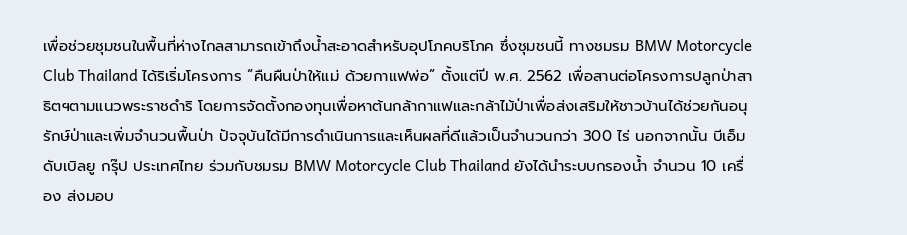เพื่อช่วยชุมชนในพื้นที่ห่างไกลสามารถเข้าถึงน้ำสะอาดสำหรับอุปโภคบริโภค ซึ่งชุมชนนี้ ทางชมรม BMW Motorcycle Club Thailand ได้ริเริ่มโครงการ “คืนผืนป่าให้แม่ ด้วยกาแฟพ่อ” ตั้งแต่ปี พ.ศ. 2562 เพื่อสานต่อโครงการปลูกป่าสาธิตฯตามแนวพระราชดำริ โดยการจัดตั้งกองทุนเพื่อหาต้นกล้ากาแฟและกล้าไม้ป่าเพื่อส่งเสริมให้ชาวบ้านได้ช่วยกันอนุรักษ์ป่าและเพิ่มจำนวนพื้นป่า ปัจจุบันได้มีการดำเนินการและเห็นผลที่ดีแล้วเป็นจำนวนกว่า 300 ไร่ นอกจากนั้น บีเอ็มดับเบิลยู กรุ๊ป ประเทศไทย ร่วมกับชมรม BMW Motorcycle Club Thailand ยังได้นำระบบกรองน้ำ จำนวน 10 เครื่อง ส่งมอบ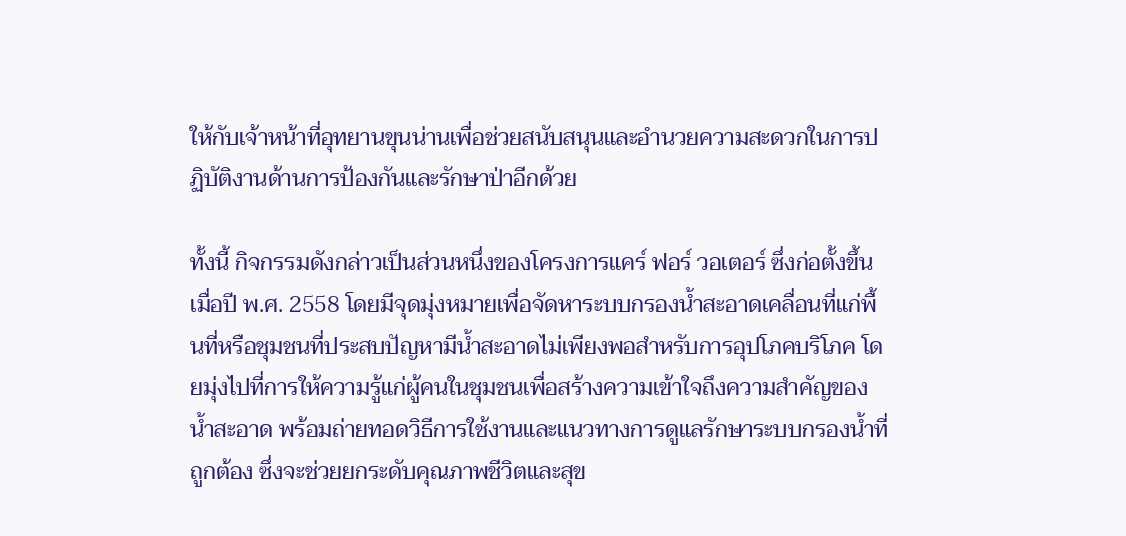ให้กับเจ้าหน้าที่อุทยานขุนน่านเพื่อช่วยสนับสนุนและอำนวยความสะดวกในการปฏิบัติงานด้านการป้องกันและรักษาป่าอีกด้วย

ทั้งนี้ กิจกรรมดังกล่าวเป็นส่วนหนึ่งของโครงการแคร์ ฟอร์ วอเตอร์ ซึ่งก่อตั้งขึ้นเมื่อปี พ.ศ. 2558 โดยมีจุดมุ่งหมายเพื่อจัดหาระบบกรองน้ำสะอาดเคลื่อนที่แก่พื้นที่หรือชุมชนที่ประสบปัญหามีน้ำสะอาดไม่เพียงพอสำหรับการอุปโภคบริโภค โดยมุ่งไปที่การให้ความรู้แก่ผู้คนในชุมชนเพื่อสร้างความเข้าใจถึงความสำคัญของน้ำสะอาด พร้อมถ่ายทอดวิธีการใช้งานและแนวทางการดูแลรักษาระบบกรองน้ำที่ถูกต้อง ซึ่งจะช่วยยกระดับคุณภาพชีวิตและสุข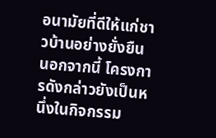อนามัยที่ดีให้แก่ชาวบ้านอย่างยั่งยืน นอกจากนี้ โครงการดังกล่าวยังเป็นหนึ่งในกิจกรรม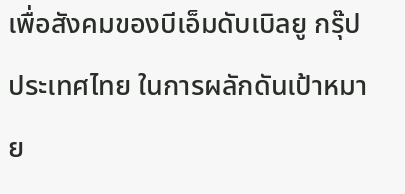เพื่อสังคมของบีเอ็มดับเบิลยู กรุ๊ป ประเทศไทย ในการผลักดันเป้าหมาย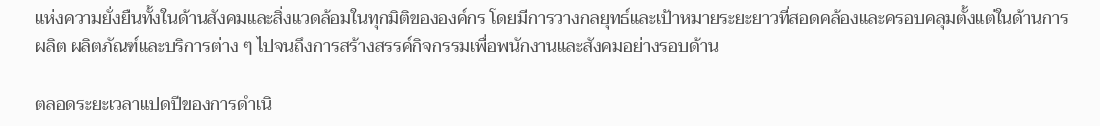แห่งความยั่งยืนทั้งในด้านสังคมและสิ่งแวดล้อมในทุกมิติขององค์กร โดยมีการวางกลยุทธ์และเป้าหมายระยะยาวที่สอดคล้องและครอบคลุมตั้งแต่ในด้านการผลิต ผลิตภัณฑ์และบริการต่าง ๆ ไปจนถึงการสร้างสรรค์กิจกรรมเพื่อพนักงานและสังคมอย่างรอบด้าน

ตลอดระยะเวลาแปดปีของการดำเนิ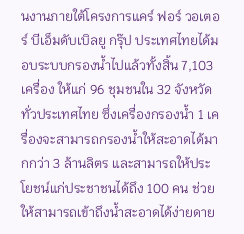นงานภายใต้โครงการแคร์ ฟอร์ วอเตอร์ บีเอ็มดับเบิลยู กรุ๊ป ประเทศไทยได้มอบระบบกรองน้ำไปแล้วทั้งสิ้น 7,103 เครื่อง ให้แก่ 96 ชุมชนใน 32 จังหวัดทั่วประเทศไทย ซึ่งเครื่องกรองน้ำ 1 เครื่องจะสามารถกรองน้ำให้สะอาดได้มากกว่า 3 ล้านลิตร และสามารถให้ประโยชน์แก่ประชาชนได้ถึง 100 คน ช่วยให้สามารถเข้าถึงน้ำสะอาดได้ง่ายดาย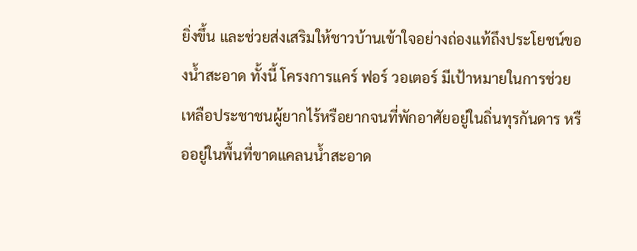ยิ่งขึ้น และช่วยส่งเสริมให้ชาวบ้านเข้าใจอย่างถ่องแท้ถึงประโยชน์ของน้ำสะอาด ทั้งนี้ โครงการแคร์ ฟอร์ วอเตอร์ มีเป้าหมายในการช่วยเหลือประชาชนผู้ยากไร้หรือยากจนที่พักอาศัยอยู่ในถิ่นทุรกันดาร หรืออยู่ในพื้นที่ขาดแคลนน้ำสะอาด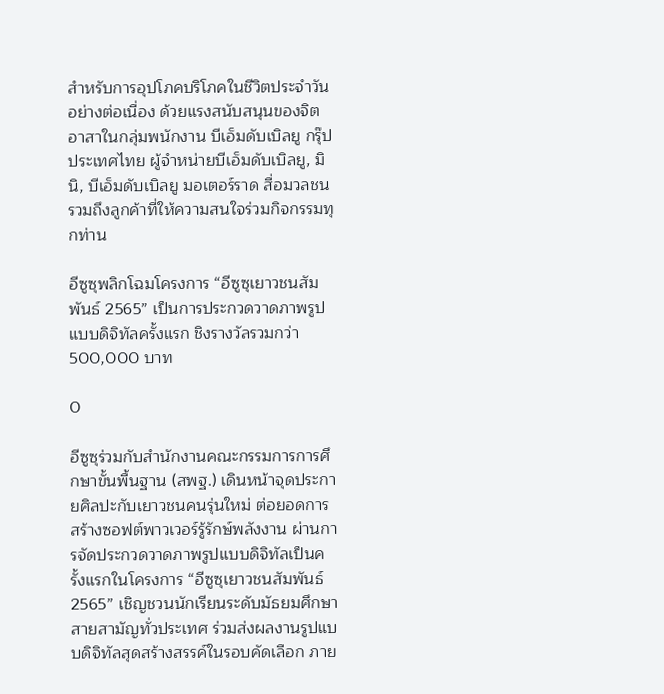สำหรับการอุปโภคบริโภคในชีวิตประจำวันอย่างต่อเนื่อง ด้วยแรงสนับสนุนของจิตอาสาในกลุ่มพนักงาน บีเอ็มดับเบิลยู กรุ๊ป ประเทศไทย ผู้จำหน่ายบีเอ็มดับเบิลยู, มินิ, บีเอ็มดับเบิลยู มอเตอร์ราด สื่อมวลชน รวมถึงลูกค้าที่ให้ความสนใจร่วมกิจกรรมทุกท่าน

อีซูซุพลิกโฉมโครงการ “อีซูซุเยาวชนสัมพันธ์ 2565” เป็นการประกวดวาดภาพรูปแบบดิจิทัลครั้งแรก ชิงรางวัลรวมกว่า 500,000 บาท

0

อีซูซุร่วมกับสำนักงานคณะกรรมการการศึกษาขั้นพื้นฐาน (สพฐ.) เดินหน้าจุดประกายศิลปะกับเยาวชนคนรุ่นใหม่ ต่อยอดการสร้างซอฟต์พาวเวอร์รู้รักษ์พลังงาน ผ่านการจัดประกวดวาดภาพรูปแบบดิจิทัลเป็นครั้งแรกในโครงการ “อีซูซุเยาวชนสัมพันธ์ 2565” เชิญชวนนักเรียนระดับมัธยมศึกษาสายสามัญทั่วประเทศ ร่วมส่งผลงานรูปแบบดิจิทัลสุดสร้างสรรค์ในรอบคัดเลือก ภาย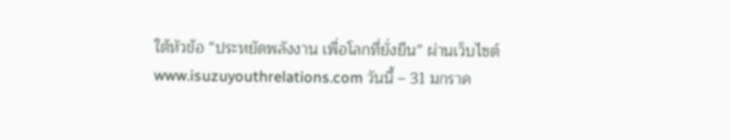ใต้หัวข้อ “ประหยัดพลังงาน เพื่อโลกที่ยั่งยืน” ผ่านเว็บไซต์ www.isuzuyouthrelations.com วันนี้ – 31 มกราค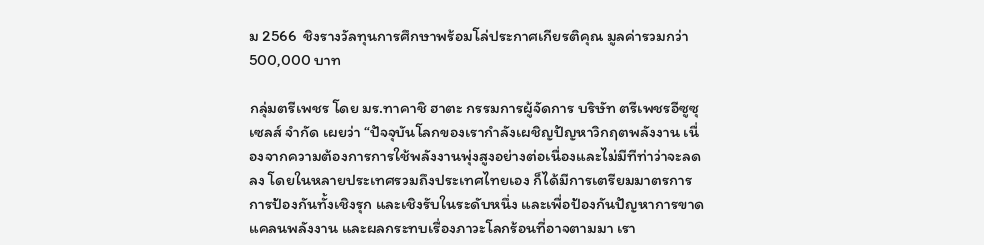ม 2566  ชิงรางวัลทุนการศึกษาพร้อมโล่ประกาศเกียรติคุณ มูลค่ารวมกว่า 500,000 บาท

กลุ่มตรีเพชร โดย มร.ทาคาชิ ฮาตะ กรรมการผู้จัดการ บริษัท ตรีเพชรอีซูซุเซลส์ จำกัด เผยว่า “ปัจจุบันโลกของเรากำลังเผชิญปัญหาวิกฤตพลังงาน เนื่องจากความต้องการการใช้พลังงานพุ่งสูงอย่างต่อเนื่องและไม่มีทีท่าว่าจะลดลง โดยในหลายประเทศรวมถึงประเทศไทยเอง ก็ได้มีการเตรียมมาตรการการป้องกันทั้งเชิงรุก และเชิงรับในระดับหนึ่ง และเพื่อป้องกันปัญหาการขาดแคลนพลังงาน และผลกระทบเรื่องภาวะโลกร้อนที่อาจตามมา เรา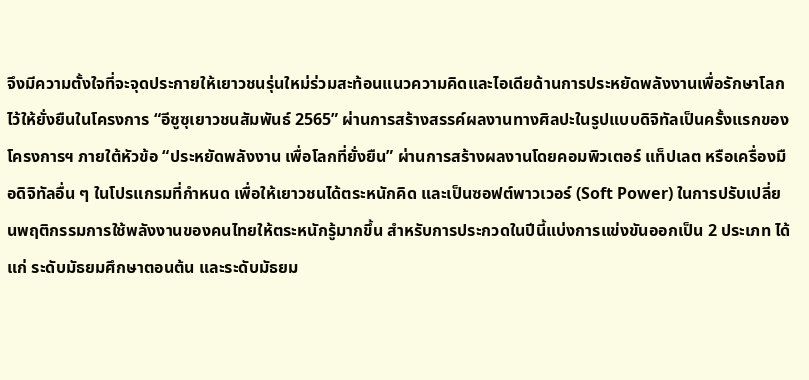จึงมีความตั้งใจที่จะจุดประกายให้เยาวชนรุ่นใหม่ร่วมสะท้อนแนวความคิดและไอเดียด้านการประหยัดพลังงานเพื่อรักษาโลกไว้ให้ยั่งยืนในโครงการ “อีซูซุเยาวชนสัมพันธ์ 2565” ผ่านการสร้างสรรค์ผลงานทางศิลปะในรูปแบบดิจิทัลเป็นครั้งแรกของโครงการฯ ภายใต้หัวข้อ “ประหยัดพลังงาน เพื่อโลกที่ยั่งยืน” ผ่านการสร้างผลงานโดยคอมพิวเตอร์ แท็ปเลต หรือเครื่องมือดิจิทัลอื่น ๆ ในโปรแกรมที่กำหนด เพื่อให้เยาวชนได้ตระหนักคิด และเป็นซอฟต์พาวเวอร์ (Soft Power) ในการปรับเปลี่ยนพฤติกรรมการใช้พลังงานของคนไทยให้ตระหนักรู้มากขึ้น สำหรับการประกวดในปีนี้แบ่งการแข่งขันออกเป็น 2 ประเภท ได้แก่ ระดับมัธยมศึกษาตอนต้น และระดับมัธยม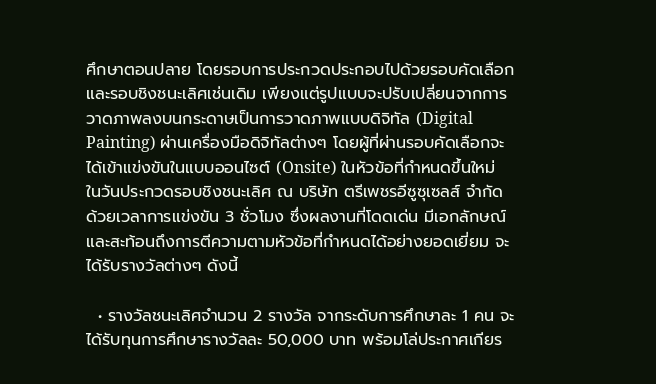ศึกษาตอนปลาย โดยรอบการประกวดประกอบไปด้วยรอบคัดเลือก และรอบชิงชนะเลิศเช่นเดิม เพียงแต่รูปแบบจะปรับเปลี่ยนจากการวาดภาพลงบนกระดาษเป็นการวาดภาพแบบดิจิทัล (Digital Painting) ผ่านเครื่องมือดิจิทัลต่างๆ โดยผู้ที่ผ่านรอบคัดเลือกจะได้เข้าแข่งขันในแบบออนไซต์ (Onsite) ในหัวข้อที่กำหนดขึ้นใหม่ ในวันประกวดรอบชิงชนะเลิศ ณ บริษัท ตรีเพชรอีซูซุเซลส์ จำกัด ด้วยเวลาการแข่งขัน 3 ชั่วโมง ซึ่งผลงานที่โดดเด่น มีเอกลักษณ์ และสะท้อนถึงการตีความตามหัวข้อที่กำหนดได้อย่างยอดเยี่ยม จะได้รับรางวัลต่างๆ ดังนี้

  • รางวัลชนะเลิศจำนวน 2 รางวัล จากระดับการศึกษาละ 1 คน จะได้รับทุนการศึกษารางวัลละ 50,000 บาท พร้อมโล่ประกาศเกียร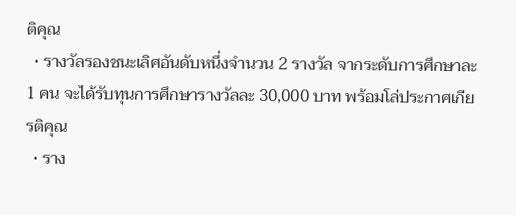ติคุณ
  • รางวัลรองชนะเลิศอันดับหนึ่งจำนวน 2 รางวัล จากระดับการศึกษาละ 1 คน จะได้รับทุนการศึกษารางวัลละ 30,000 บาท พร้อมโล่ประกาศเกียรติคุณ
  • ราง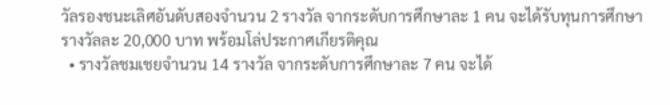วัลรองชนะเลิศอันดับสองจำนวน 2 รางวัล จากระดับการศึกษาละ 1 คน จะได้รับทุนการศึกษารางวัลละ 20,000 บาท พร้อมโล่ประกาศเกียรติคุณ
  • รางวัลชมเชยจำนวน 14 รางวัล จากระดับการศึกษาละ 7 คน จะได้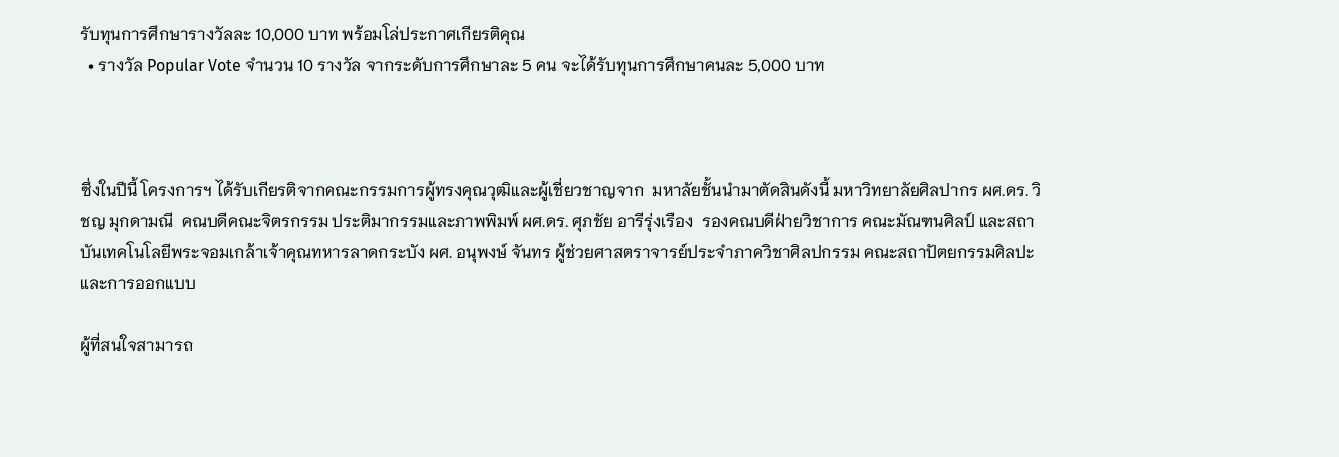รับทุนการศึกษารางวัลละ 10,000 บาท พร้อมโล่ประกาศเกียรติคุณ
  • รางวัล Popular Vote จำนวน 10 รางวัล จากระดับการศึกษาละ 5 คน จะได้รับทุนการศึกษาคนละ 5,000 บาท



ซึ่งในปีนี้ โครงการฯ ได้รับเกียรติจากคณะกรรมการผู้ทรงคุณวุฒิและผู้เชี่ยวชาญจาก  มหาลัยชั้นนำมาตัดสินดังนี้ มหาวิทยาลัยศิลปากร ผศ.ดร. วิชญ มุกดามณี  คณบดีคณะจิตรกรรม ประติมากรรมและภาพพิมพ์ ผศ.ดร. ศุภชัย อารีรุ่งเรือง  รองคณบดีฝ่ายวิชาการ คณะมัณฑนศิลป์ และสถาบันเทคโนโลยีพระจอมเกล้าเจ้าคุณทหารลาดกระบัง ผศ. อนุพงษ์ จันทร ผู้ช่วยศาสตราจารย์ประจำภาควิชาศิลปกรรม คณะสถาปัตยกรรมศิลปะและการออกแบบ

ผู้ที่สนใจสามารถ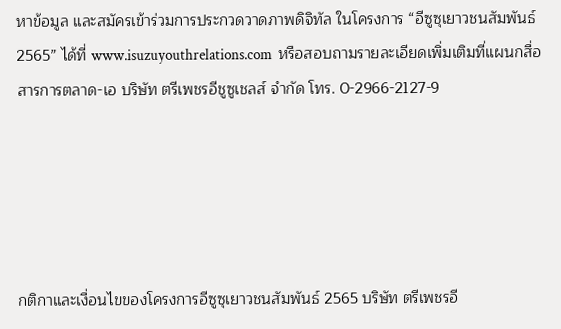หาข้อมูล และสมัครเข้าร่วมการประกวดวาดภาพดิจิทัล ในโครงการ “อีซูซุเยาวชนสัมพันธ์ 2565” ได้ที่ www.isuzuyouthrelations.com  หรือสอบถามรายละเอียดเพิ่มเติมที่แผนกสื่อสารการตลาด-เอ บริษัท ตรีเพชรอีชูซูเชลส์ จำกัด โทร. 0-2966-2127-9





กติกาและเงื่อนไขของโครงการอีซูซุเยาวชนสัมพันธ์ 2565 บริษัท ตรีเพชรอี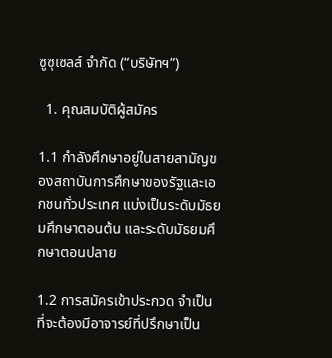ซูซุเซลส์ จำกัด (“บริษัทฯ”)

  1. คุณสมบัติผู้สมัคร

1.1 กำลังศึกษาอยู่ในสายสามัญของสถาบันการศึกษาของรัฐและเอกชนทั่วประเทศ แบ่งเป็นระดับมัธยมศึกษาตอนต้น และระดับมัธยมศึกษาตอนปลาย

1.2 การสมัครเข้าประกวด จำเป็นที่จะต้องมีอาจารย์ที่ปรึกษาเป็น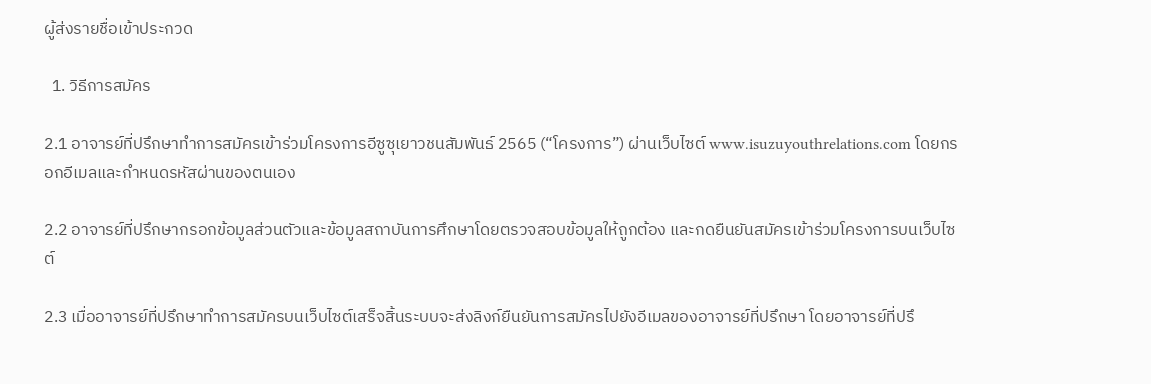ผู้ส่งรายชื่อเข้าประกวด

  1. วิธีการสมัคร

2.1 อาจารย์ที่ปรึกษาทำการสมัครเข้าร่วมโครงการอีซูซุเยาวชนสัมพันธ์ 2565 (“โครงการ”) ผ่านเว็บไซต์ www.isuzuyouthrelations.com โดยกรอกอีเมลและกำหนดรหัสผ่านของตนเอง

2.2 อาจารย์ที่ปรึกษากรอกข้อมูลส่วนตัวและข้อมูลสถาบันการศึกษาโดยตรวจสอบข้อมูลให้ถูกต้อง และกดยืนยันสมัครเข้าร่วมโครงการบนเว็บไซต์

2.3 เมื่ออาจารย์ที่ปรึกษาทำการสมัครบนเว็บไซต์เสร็จสิ้นระบบจะส่งลิงก์ยืนยันการสมัครไปยังอีเมลของอาจารย์ที่ปรึกษา โดยอาจารย์ที่ปรึ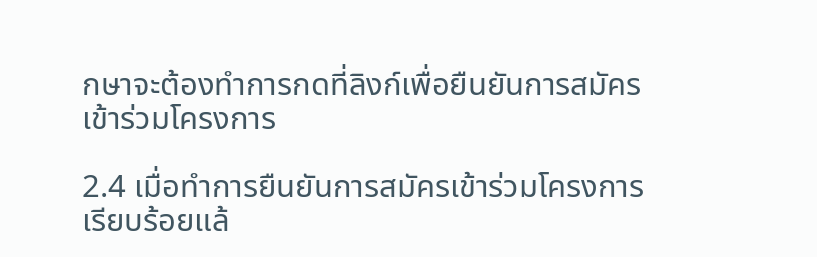กษาจะต้องทำการกดที่ลิงก์เพื่อยืนยันการสมัครเข้าร่วมโครงการ

2.4 เมื่อทำการยืนยันการสมัครเข้าร่วมโครงการเรียบร้อยแล้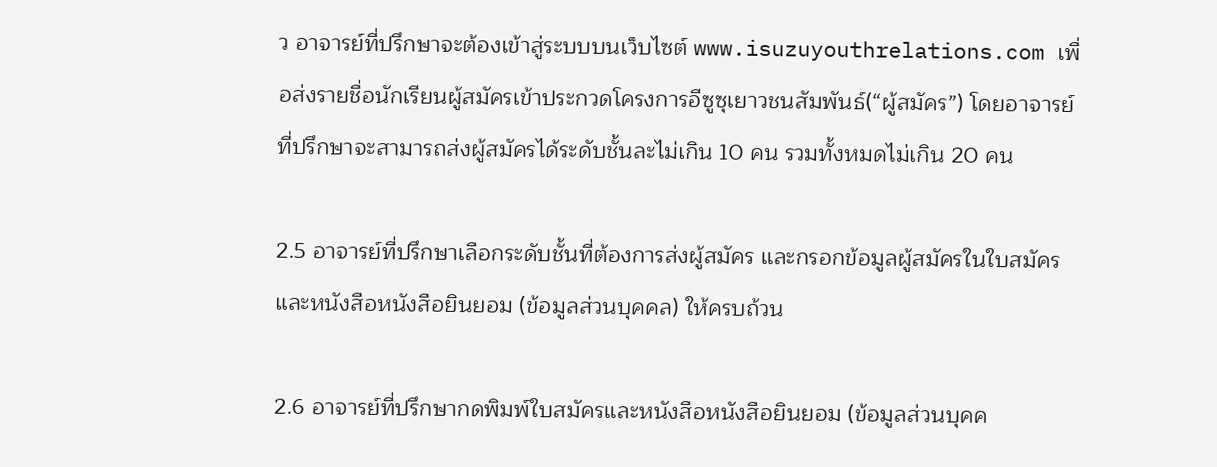ว อาจารย์ที่ปรึกษาจะต้องเข้าสู่ระบบบนเว็บไซต์ www.isuzuyouthrelations.com เพื่อส่งรายชื่อนักเรียนผู้สมัครเข้าประกวดโครงการอีซูซุเยาวชนสัมพันธ์(“ผู้สมัคร”) โดยอาจารย์ที่ปรึกษาจะสามารถส่งผู้สมัครได้ระดับชั้นละไม่เกิน 10 คน รวมทั้งหมดไม่เกิน 20 คน

2.5 อาจารย์ที่ปรึกษาเลือกระดับชั้นที่ต้องการส่งผู้สมัคร และกรอกข้อมูลผู้สมัครในใบสมัครและหนังสือหนังสือยินยอม (ข้อมูลส่วนบุคคล) ให้ครบถ้วน

2.6 อาจารย์ที่ปรึกษากดพิมพ์ใบสมัครและหนังสือหนังสือยินยอม (ข้อมูลส่วนบุคค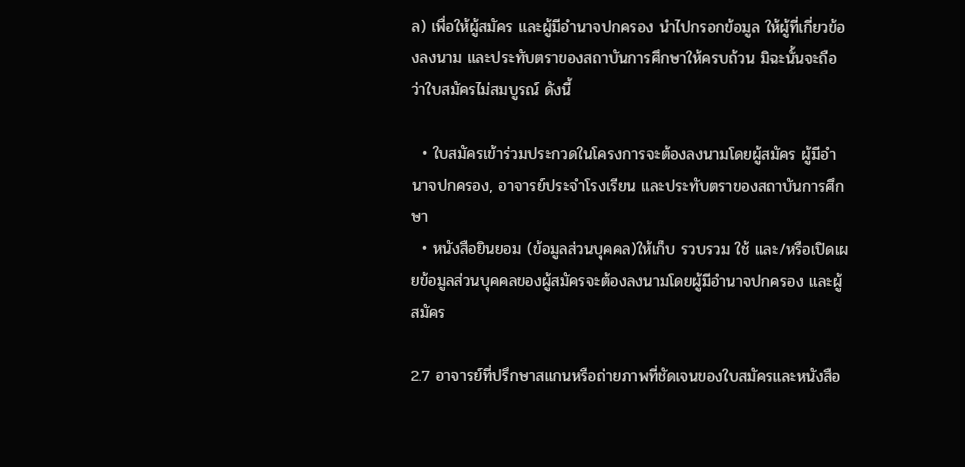ล) เพื่อให้ผู้สมัคร และผู้มีอำนาจปกครอง นำไปกรอกข้อมูล ให้ผู้ที่เกี่ยวข้องลงนาม และประทับตราของสถาบันการศึกษาให้ครบถ้วน มิฉะนั้นจะถือว่าใบสมัครไม่สมบูรณ์ ดังนี้

  • ใบสมัครเข้าร่วมประกวดในโครงการจะต้องลงนามโดยผู้สมัคร ผู้มีอำนาจปกครอง, อาจารย์ประจำโรงเรียน และประทับตราของสถาบันการศึกษา
  • หนังสือยินยอม (ข้อมูลส่วนบุคคล)ให้เก็บ รวบรวม ใช้ และ/หรือเปิดเผยข้อมูลส่วนบุคคลของผู้สมัครจะต้องลงนามโดยผู้มีอำนาจปกครอง และผู้สมัคร

2.7 อาจารย์ที่ปรึกษาสแกนหรือถ่ายภาพที่ชัดเจนของใบสมัครและหนังสือ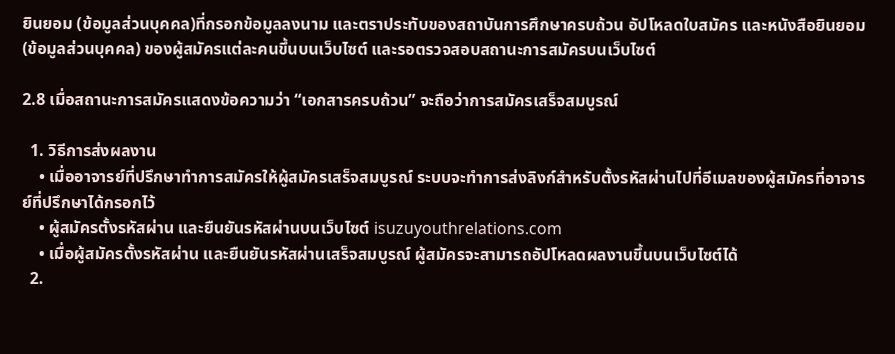ยินยอม (ข้อมูลส่วนบุคคล)ที่กรอกข้อมูลลงนาม และตราประทับของสถาบันการศึกษาครบถ้วน อัปโหลดใบสมัคร และหนังสือยินยอม(ข้อมูลส่วนบุคคล) ของผู้สมัครแต่ละคนขึ้นบนเว็บไซต์ และรอตรวจสอบสถานะการสมัครบนเว็บไซต์

2.8 เมื่อสถานะการสมัครแสดงข้อความว่า “เอกสารครบถ้วน” จะถือว่าการสมัครเสร็จสมบูรณ์

  1. วิธีการส่งผลงาน
    • เมื่ออาจารย์ที่ปรึกษาทำการสมัครให้ผู้สมัครเสร็จสมบูรณ์ ระบบจะทำการส่งลิงก์สำหรับตั้งรหัสผ่านไปที่อีเมลของผู้สมัครที่อาจารย์ที่ปรึกษาได้กรอกไว้
    • ผู้สมัครตั้งรหัสผ่าน และยืนยันรหัสผ่านบนเว็บไซต์ isuzuyouthrelations.com
    • เมื่อผู้สมัครตั้งรหัสผ่าน และยืนยันรหัสผ่านเสร็จสมบูรณ์ ผู้สมัครจะสามารถอัปโหลดผลงานขึ้นบนเว็บไซต์ได้
  2.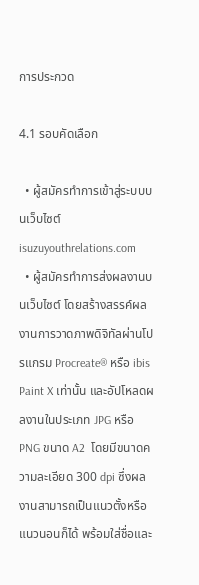การประกวด

4.1 รอบคัดเลือก

  • ผู้สมัครทำการเข้าสู่ระบบบนเว็บไซต์ isuzuyouthrelations.com
  • ผู้สมัครทำการส่งผลงานบนเว็บไซต์ โดยสร้างสรรค์ผลงานการวาดภาพดิจิทัลผ่านโปรแกรม Procreate® หรือ ibis Paint X เท่านั้น และอัปโหลดผลงานในประเภท JPG หรือ PNG ขนาด A2  โดยมีขนาดความละเอียด 300 dpi ซึ่งผลงานสามารถเป็นแนวตั้งหรือแนวนอนก็ได้ พร้อมใส่ชื่อและ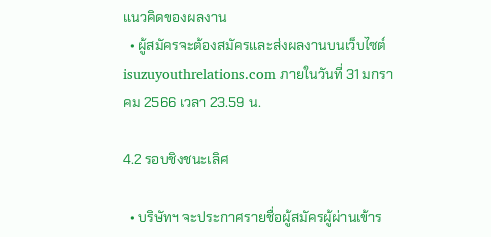แนวคิดของผลงาน
  • ผู้สมัครจะต้องสมัครและส่งผลงานบนเว็บไซต์ isuzuyouthrelations.com ภายในวันที่ 31 มกราคม 2566 เวลา 23.59 น.

4.2 รอบชิงชนะเลิศ

  • บริษัทฯ จะประกาศรายชื่อผู้สมัครผู้ผ่านเข้าร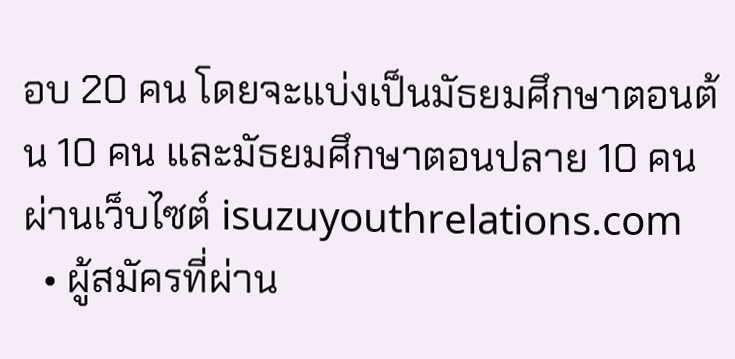อบ 20 คน โดยจะแบ่งเป็นมัธยมศึกษาตอนต้น 10 คน และมัธยมศึกษาตอนปลาย 10 คน ผ่านเว็บไซต์ isuzuyouthrelations.com
  • ผู้สมัครที่ผ่าน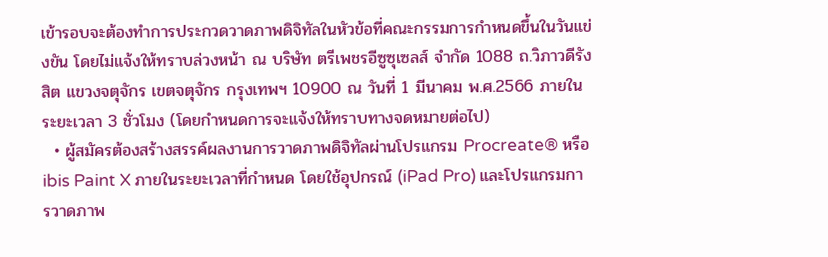เข้ารอบจะต้องทำการประกวดวาดภาพดิจิทัลในหัวข้อที่คณะกรรมการกำหนดขึ้นในวันแข่งขัน โดยไม่แจ้งให้ทราบล่วงหน้า ณ บริษัท ตรีเพชรอีซูซุเซลส์ จำกัด 1088 ถ.วิภาวดีรังสิต แขวงจตุจักร เขตจตุจักร กรุงเทพฯ 10900 ณ วันที่ 1 มีนาคม พ.ศ.2566 ภายในระยะเวลา 3 ชั่วโมง (โดยกำหนดการจะแจ้งให้ทราบทางจดหมายต่อไป)
  • ผู้สมัครต้องสร้างสรรค์ผลงานการวาดภาพดิจิทัลผ่านโปรแกรม Procreate® หรือ ibis Paint X ภายในระยะเวลาที่กำหนด โดยใช้อุปกรณ์ (iPad Pro) และโปรแกรมการวาดภาพ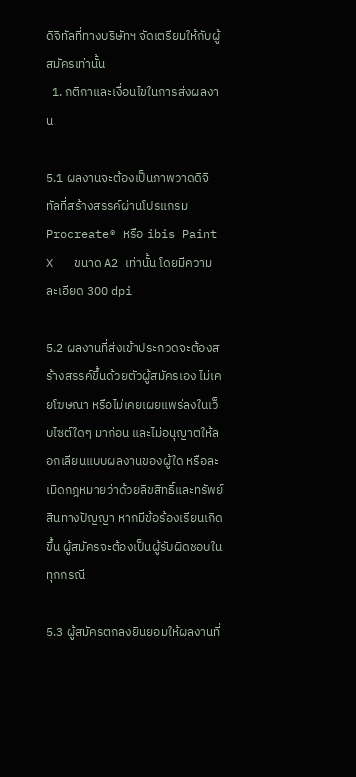ดิจิทัลที่ทางบริษัทฯ จัดเตรียมให้กับผู้สมัครเท่านั้น
  1. กติกาและเงื่อนไขในการส่งผลงาน

5.1 ผลงานจะต้องเป็นภาพวาดดิจิทัลที่สร้างสรรค์ผ่านโปรแกรม Procreate® หรือ ibis Paint X   ขนาด A2 เท่านั้น โดยมีความละเอียด 300 dpi

5.2 ผลงานที่ส่งเข้าประกวดจะต้องสร้างสรรค์ขึ้นด้วยตัวผู้สมัครเอง ไม่เคยโฆษณา หรือไม่เคยเผยแพร่ลงในเว็บไซต์ใดๆ มาก่อน และไม่อนุญาตให้ลอกเลียนแบบผลงานของผู้ใด หรือละเมิดกฎหมายว่าด้วยลิขสิทธิ์และทรัพย์สินทางปัญญา หากมีข้อร้องเรียนเกิดขึ้น ผู้สมัครจะต้องเป็นผู้รับผิดชอบในทุกกรณี

5.3 ผู้สมัครตกลงยินยอมให้ผลงานที่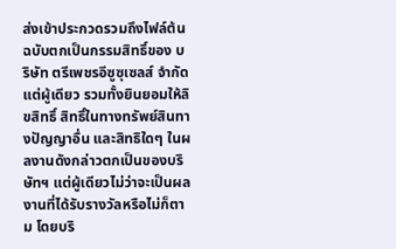ส่งเข้าประกวดรวมถึงไฟล์ต้นฉบับตกเป็นกรรมสิทธิ์ของ บริษัท ตรีเพชรอีซูซุเซลส์ จำกัด แต่ผู้เดียว รวมทั้งยินยอมให้ลิขสิทธิ์ สิทธิ์ในทางทรัพย์สินทางปัญญาอื่น และสิทธิใดๆ ในผลงานดังกล่าวตกเป็นของบริษัทฯ แต่ผู้เดียวไม่ว่าจะเป็นผลงานที่ได้รับรางวัลหรือไม่ก็ตาม โดยบริ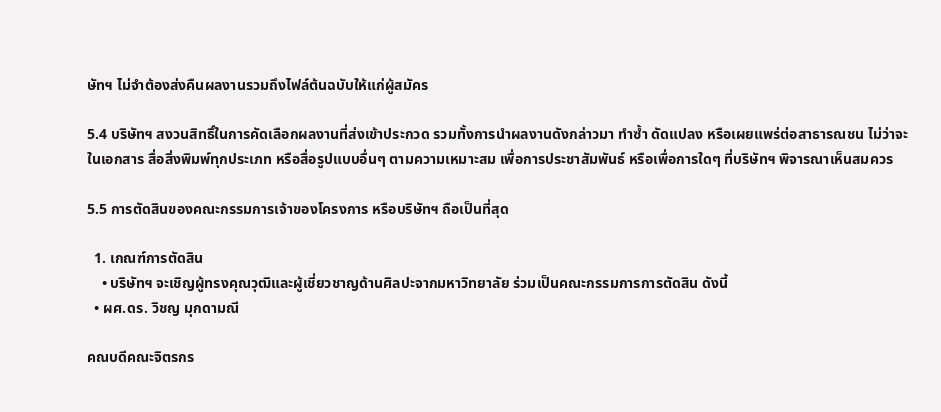ษัทฯ ไม่จำต้องส่งคืนผลงานรวมถึงไฟล์ต้นฉบับให้แก่ผู้สมัคร

5.4 บริษัทฯ สงวนสิทธิ์ในการคัดเลือกผลงานที่ส่งเข้าประกวด รวมทั้งการนำผลงานดังกล่าวมา ทำซ้ำ ดัดแปลง หรือเผยแพร่ต่อสาธารณชน ไม่ว่าจะในเอกสาร สื่อสิ่งพิมพ์ทุกประเภท หรือสื่อรูปแบบอื่นๆ ตามความเหมาะสม เพื่อการประชาสัมพันธ์ หรือเพื่อการใดๆ ที่บริษัทฯ พิจารณาเห็นสมควร

5.5 การตัดสินของคณะกรรมการเจ้าของโครงการ หรือบริษัทฯ ถือเป็นที่สุด

  1. เกณฑ์การตัดสิน
    • บริษัทฯ จะเชิญผู้ทรงคุณวุฒิและผู้เชี่ยวชาญด้านศิลปะจากมหาวิทยาลัย ร่วมเป็นคณะกรรมการการตัดสิน ดังนี้
  • ผศ.ดร. วิชญ มุกดามณี

คณบดีคณะจิตรกร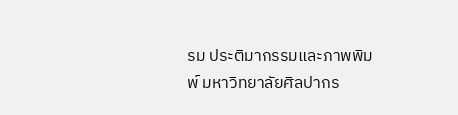รม ประติมากรรมและภาพพิมพ์ มหาวิทยาลัยศิลปากร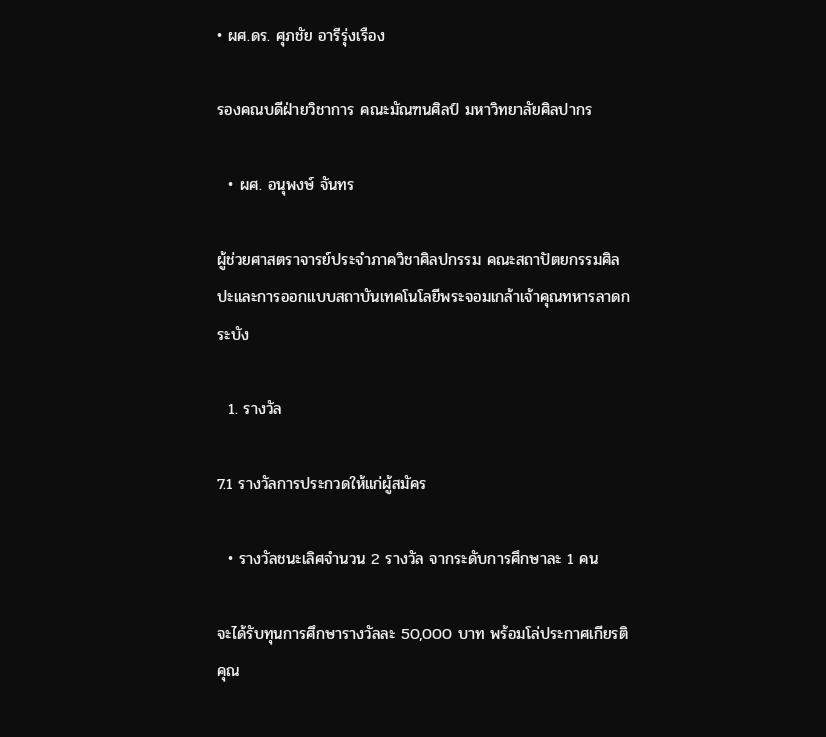• ผศ.ดร. ศุภชัย อารีรุ่งเรือง

รองคณบดีฝ่ายวิชาการ คณะมัณฑนศิลป์ มหาวิทยาลัยศิลปากร

  • ผศ. อนุพงษ์ จันทร

ผู้ช่วยศาสตราจารย์ประจำภาควิชาศิลปกรรม คณะสถาปัตยกรรมศิลปะและการออกแบบสถาบันเทคโนโลยีพระจอมเกล้าเจ้าคุณทหารลาดกระบัง

  1. รางวัล

7.1 รางวัลการประกวดให้แก่ผู้สมัคร

  • รางวัลชนะเลิศจำนวน 2 รางวัล จากระดับการศึกษาละ 1 คน

จะได้รับทุนการศึกษารางวัลละ 50,000 บาท พร้อมโล่ประกาศเกียรติคุณ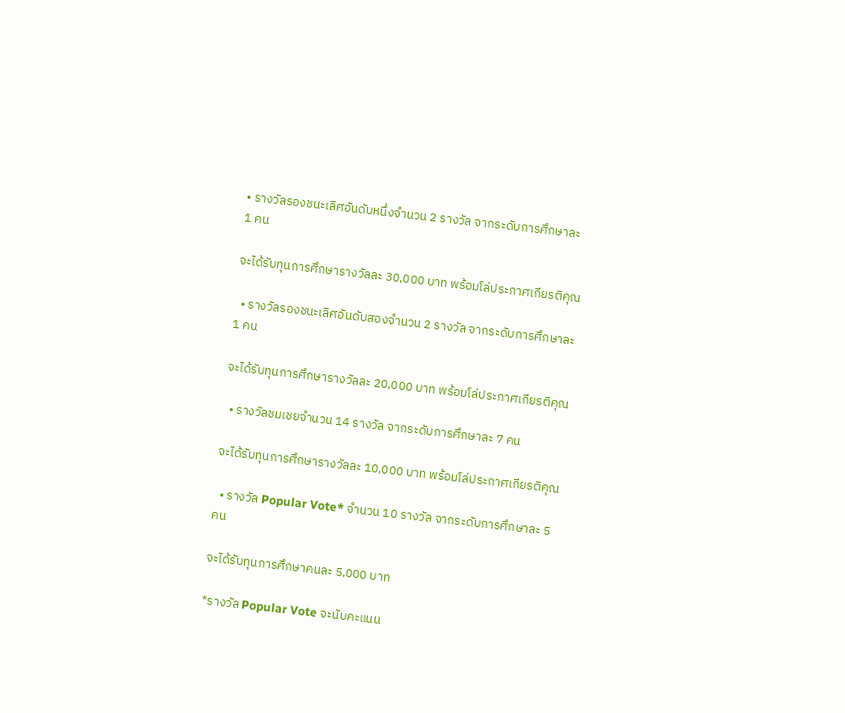• รางวัลรองชนะเลิศอันดับหนึ่งจำนวน 2 รางวัล จากระดับการศึกษาละ 1 คน

จะได้รับทุนการศึกษารางวัลละ 30,000 บาท พร้อมโล่ประกาศเกียรติคุณ

  • รางวัลรองชนะเลิศอันดับสองจำนวน 2 รางวัล จากระดับการศึกษาละ 1 คน

จะได้รับทุนการศึกษารางวัลละ 20,000 บาท พร้อมโล่ประกาศเกียรติคุณ

  • รางวัลชมเชยจำนวน 14 รางวัล จากระดับการศึกษาละ 7 คน

จะได้รับทุนการศึกษารางวัลละ 10,000 บาท พร้อมโล่ประกาศเกียรติคุณ

  • รางวัล Popular Vote* จำนวน 10 รางวัล จากระดับการศึกษาละ 5 คน

จะได้รับทุนการศึกษาคนละ 5,000 บาท

*รางวัล Popular Vote จะนับคะแนน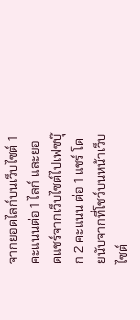จากยอดไลก์บนเว็บไซต์ 1 คะแนนต่อ 1 ไลก์ และยอดแชร์จากเว็บไซต์ไปเฟซบุ๊ก 2 คะแนน ต่อ 1 แชร์ โดยนับจากที่โชว์บนหน้าเว็บไซต์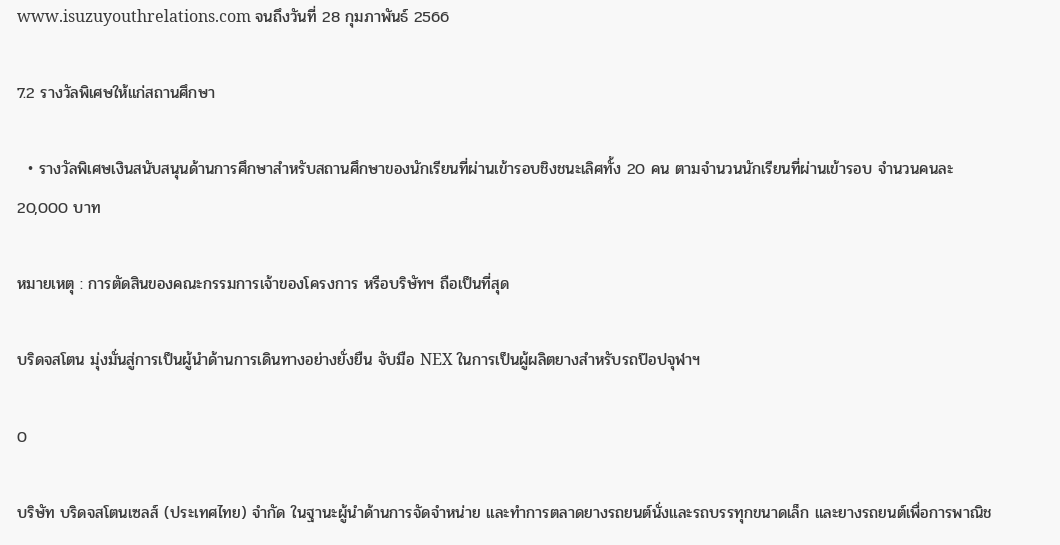www.isuzuyouthrelations.com จนถึงวันที่ 28 กุมภาพันธ์ 2566

7.2 รางวัลพิเศษให้แก่สถานศึกษา

  • รางวัลพิเศษเงินสนับสนุนด้านการศึกษาสำหรับสถานศึกษาของนักเรียนที่ผ่านเข้ารอบชิงชนะเลิศทั้ง 20 คน ตามจำนวนนักเรียนที่ผ่านเข้ารอบ จำนวนคนละ 20,000 บาท

หมายเหตุ : การตัดสินของคณะกรรมการเจ้าของโครงการ หรือบริษัทฯ ถือเป็นที่สุด

บริดจสโตน มุ่งมั่นสู่การเป็นผู้นำด้านการเดินทางอย่างยั่งยืน จับมือ NEX ในการเป็นผู้ผลิตยางสำหรับรถป๊อปจุฬาฯ

0

บริษัท บริดจสโตนเซลส์ (ประเทศไทย) จำกัด ในฐานะผู้นำด้านการจัดจำหน่าย และทำการตลาดยางรถยนต์นั่งและรถบรรทุกขนาดเล็ก และยางรถยนต์เพื่อการพาณิช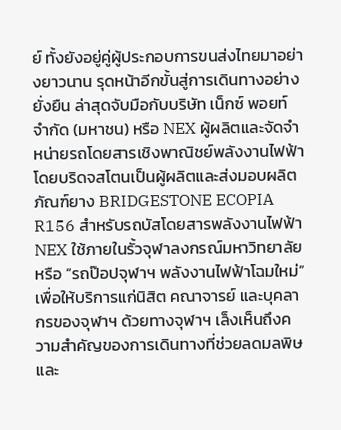ย์ ทั้งยังอยู่คู่ผู้ประกอบการขนส่งไทยมาอย่างยาวนาน รุดหน้าอีกขั้นสู่การเดินทางอย่างยั่งยืน ล่าสุดจับมือกับบริษัท เน็กซ์ พอยท์ จำกัด (มหาชน) หรือ NEX ผู้ผลิตและจัดจำหน่ายรถโดยสารเชิงพาณิชย์พลังงานไฟฟ้า โดยบริดจสโตนเป็นผู้ผลิตและส่งมอบผลิตภัณฑ์ยาง BRIDGESTONE ECOPIA R156 สำหรับรถบัสโดยสารพลังงานไฟฟ้า NEX ใช้ภายในรั้วจุฬาลงกรณ์มหาวิทยาลัย หรือ “รถป๊อปจุฬาฯ พลังงานไฟฟ้าโฉมใหม่” เพื่อให้บริการแก่นิสิต คณาจารย์ และบุคลากรของจุฬาฯ ด้วยทางจุฬาฯ เล็งเห็นถึงความสำคัญของการเดินทางที่ช่วยลดมลพิษ และ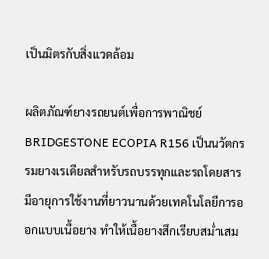เป็นมิตรกับสิ่งแวดล้อม

ผลิตภัณฑ์ยางรถยนต์เพื่อการพาณิชย์ BRIDGESTONE ECOPIA R156 เป็นนวัตกรรมยางเรเดียลสำหรับรถบรรทุกและรถโดยสาร มีอายุการใช้งานที่ยาวนานด้วยเทคโนโลยีการออกแบบเนื้อยาง ทำให้เนื้อยางสึกเรียบสม่ำเสม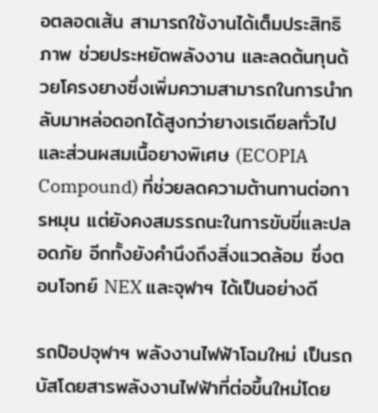อตลอดเส้น สามารถใช้งานได้เต็มประสิทธิภาพ ช่วยประหยัดพลังงาน และลดต้นทุนด้วยโครงยางซึ่งเพิ่มความสามารถในการนำกลับมาหล่อดอกได้สูงกว่ายางเรเดียลทั่วไป และส่วนผสมเนื้อยางพิเศษ (ECOPIA Compound) ที่ช่วยลดความต้านทานต่อการหมุน แต่ยังคงสมรรถนะในการขับขี่และปลอดภัย อีกทั้งยังคำนึงถึงสิ่งแวดล้อม ซึ่งตอบโจทย์ NEX และจุฬาฯ ได้เป็นอย่างดี

รถป๊อปจุฬาฯ พลังงานไฟฟ้าโฉมใหม่ เป็นรถบัสโดยสารพลังงานไฟฟ้าที่ต่อขึ้นใหม่โดย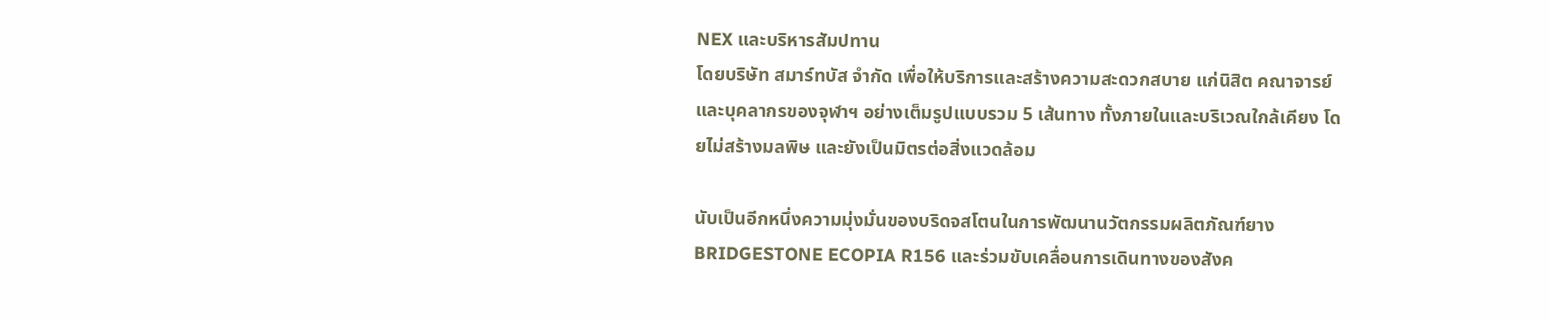NEX และบริหารสัมปทาน
โดยบริษัท สมาร์ทบัส จำกัด เพื่อให้บริการและสร้างความสะดวกสบาย แก่นิสิต คณาจารย์ และบุคลากรของจุฬาฯ อย่างเต็มรูปแบบรวม 5 เส้นทาง ทั้งภายในและบริเวณใกล้เคียง โดยไม่สร้างมลพิษ และยังเป็นมิตรต่อสิ่งแวดล้อม

นับเป็นอีกหนึ่งความมุ่งมั่นของบริดจสโตนในการพัฒนานวัตกรรมผลิตภัณฑ์ยาง BRIDGESTONE ECOPIA R156 และร่วมขับเคลื่อนการเดินทางของสังค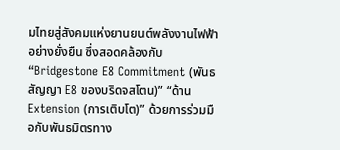มไทยสู่สังคมแห่งยานยนต์พลังงานไฟฟ้าอย่างยั่งยืน ซึ่งสอดคล้องกับ “Bridgestone E8 Commitment (พันธสัญญา E8 ของบริดจสโตน)” “ด้าน Extension (การเติบโต)” ด้วยการร่วมมือกับพันธมิตรทาง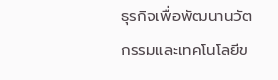ธุรกิจเพื่อพัฒนานวัตกรรมและเทคโนโลยีข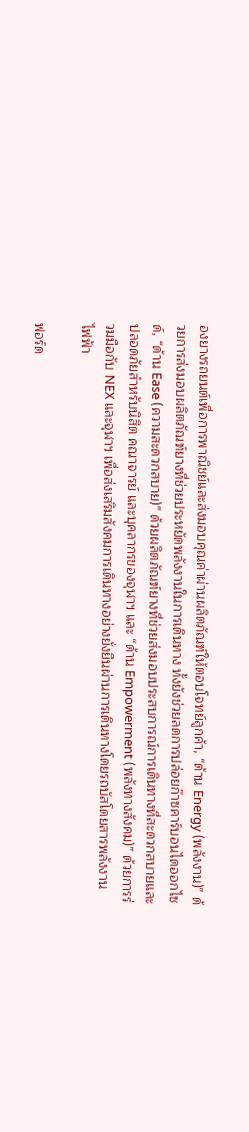องยางรถยนต์เพื่อการพาณิชย์และส่งมอบคุณค่าผ่านผลิตภัณฑ์ให้ตอบโจทย์ลูกค้า, “ด้าน Energy (พลังงาน)” ด้วยการส่งมอบผลิตภัณฑ์ยางที่ช่วยประหยัดพลังงานในการเดินทาง ทั้งยังช่วยลดการปล่อยก๊าซคาร์บอนไดออกไซด์, “ด้าน Ease (ความสะดวกสบาย)” ด้วยผลิตภัณฑ์ยางที่ช่วยส่งมอบประสบการณ์การเดินทางที่สะดวกสบายและปลอดภัยสำหรับนิสิต คณาจารย์ และบุคลากรของจุฬาฯ และ “ด้าน Empowerment (พลังทางสังคม)” ด้วยการร่วมมือกับ NEX และจุฬาฯ เพื่อส่งเสริมสังคมการเดินทางอย่างยั่งยืนผ่านการเดินทางโดยรถบัสโดยสารพลังงานไฟฟ้า

ฟอร์ด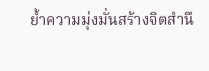ย้ำความมุ่งมั่นสร้างจิตสำนึ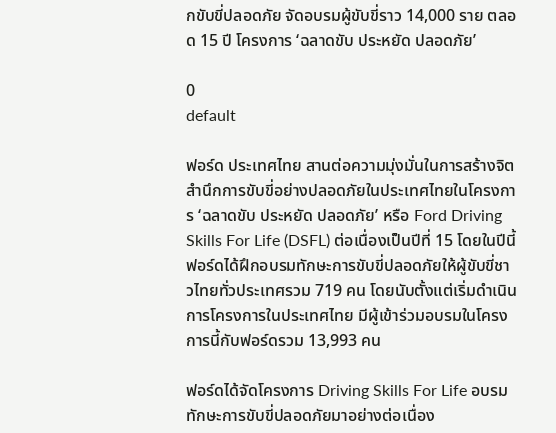กขับขี่ปลอดภัย จัดอบรมผู้ขับขี่ราว 14,000 ราย ตลอด 15 ปี โครงการ ‘ฉลาดขับ ประหยัด ปลอดภัย’

0
default

ฟอร์ด ประเทศไทย สานต่อความมุ่งมั่นในการสร้างจิตสำนึกการขับขี่อย่างปลอดภัยในประเทศไทยในโครงการ ‘ฉลาดขับ ประหยัด ปลอดภัย’ หรือ Ford Driving Skills For Life (DSFL) ต่อเนื่องเป็นปีที่ 15 โดยในปีนี้ฟอร์ดได้ฝึกอบรมทักษะการขับขี่ปลอดภัยให้ผู้ขับขี่ชาวไทยทั่วประเทศรวม 719 คน โดยนับตั้งแต่เริ่มดำเนินการโครงการในประเทศไทย มีผู้เข้าร่วมอบรมในโครงการนี้กับฟอร์ดรวม 13,993 คน

ฟอร์ดได้จัดโครงการ Driving Skills For Life อบรมทักษะการขับขี่ปลอดภัยมาอย่างต่อเนื่อง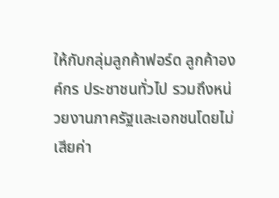ให้กับกลุ่มลูกค้าฟอร์ด ลูกค้าองค์กร ประชาชนทั่วไป รวมถึงหน่วยงานภาครัฐและเอกชนโดยไม่เสียค่า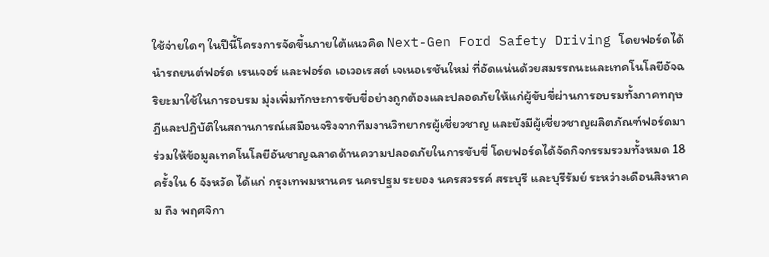ใช้จ่ายใดๆ ในปีนี้โครงการจัดขึ้นภายใต้แนวคิด Next-Gen Ford Safety Driving โดยฟอร์ดได้นำรถยนต์ฟอร์ด เรนเจอร์ และฟอร์ด เอเวอเรสต์ เจเนอเรชันใหม่ ที่อัดแน่นด้วยสมรรถนะและเทคโนโลยีอัจฉริยะมาใช้ในการอบรม มุ่งเพิ่มทักษะการขับขี่อย่างถูกต้องและปลอดภัยให้แก่ผู้ขับขี่ผ่านการอบรมทั้งภาคทฤษฎีและปฏิบัติในสถานการณ์เสมือนจริงจากทีมงานวิทยากรผู้เชี่ยวชาญ และยังมีผู้เชี่ยวชาญผลิตภัณฑ์ฟอร์ดมาร่วมให้ข้อมูลเทคโนโลยีอันชาญฉลาดด้านความปลอดภัยในการขับขี่ โดยฟอร์ดได้จัดกิจกรรมรวมทั้งหมด 18 ครั้งใน 6 จังหวัด ได้แก่ กรุงเทพมหานคร นครปฐม ระยอง นครสวรรค์ สระบุรี และบุรีรัมย์ ระหว่างเดือนสิงหาคม ถึง พฤศจิกา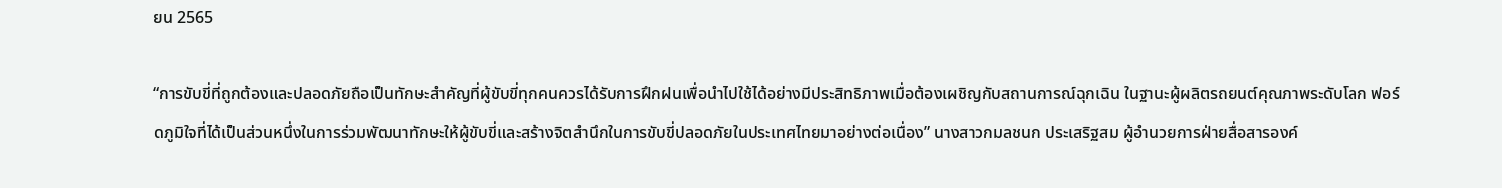ยน 2565

“การขับขี่ที่ถูกต้องและปลอดภัยถือเป็นทักษะสำคัญที่ผู้ขับขี่ทุกคนควรได้รับการฝึกฝนเพื่อนำไปใช้ได้อย่างมีประสิทธิภาพเมื่อต้องเผชิญกับสถานการณ์ฉุกเฉิน ในฐานะผู้ผลิตรถยนต์คุณภาพระดับโลก ฟอร์ดภูมิใจที่ได้เป็นส่วนหนึ่งในการร่วมพัฒนาทักษะให้ผู้ขับขี่และสร้างจิตสำนึกในการขับขี่ปลอดภัยในประเทศไทยมาอย่างต่อเนื่อง” นางสาวกมลชนก ประเสริฐสม ผู้อำนวยการฝ่ายสื่อสารองค์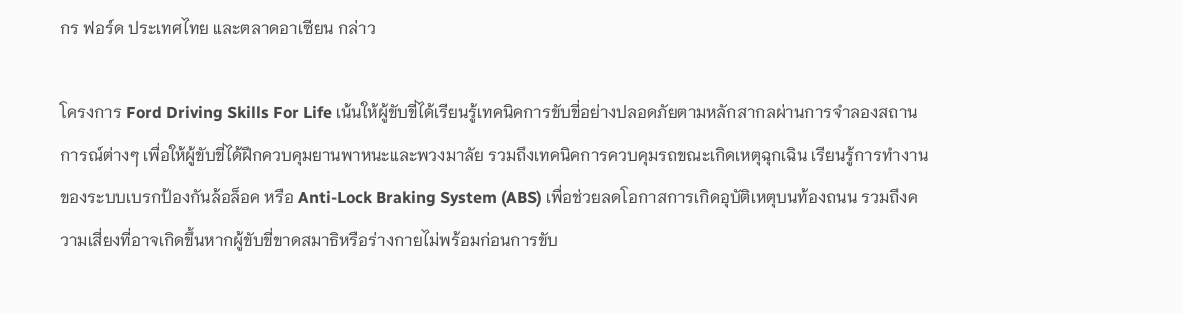กร ฟอร์ด ประเทศไทย และตลาดอาเซียน กล่าว

โครงการ Ford Driving Skills For Life เน้นให้ผู้ขับขี่ได้เรียนรู้เทคนิคการขับขี่อย่างปลอดภัยตามหลักสากลผ่านการจำลองสถานการณ์ต่างๆ เพื่อให้ผู้ขับขี่ได้ฝึกควบคุมยานพาหนะและพวงมาลัย รวมถึงเทคนิคการควบคุมรถขณะเกิดเหตุฉุกเฉิน เรียนรู้การทำงานของระบบเบรกป้องกันล้อล็อค หรือ Anti-Lock Braking System (ABS) เพื่อช่วยลดโอกาสการเกิดอุบัติเหตุบนท้องถนน รวมถึงความเสี่ยงที่อาจเกิดขึ้นหากผู้ขับขี่ขาดสมาธิหรือร่างกายไม่พร้อมก่อนการขับ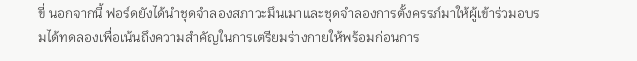ขี่ นอกจากนี้ ฟอร์ดยังได้นำชุดจำลองสภาวะมึนเมาและชุดจำลองการตั้งครรภ์มาให้ผู้เข้าร่วมอบรมได้ทดลองเพื่อเน้นถึงความสำคัญในการเตรียมร่างกายให้พร้อมก่อนการ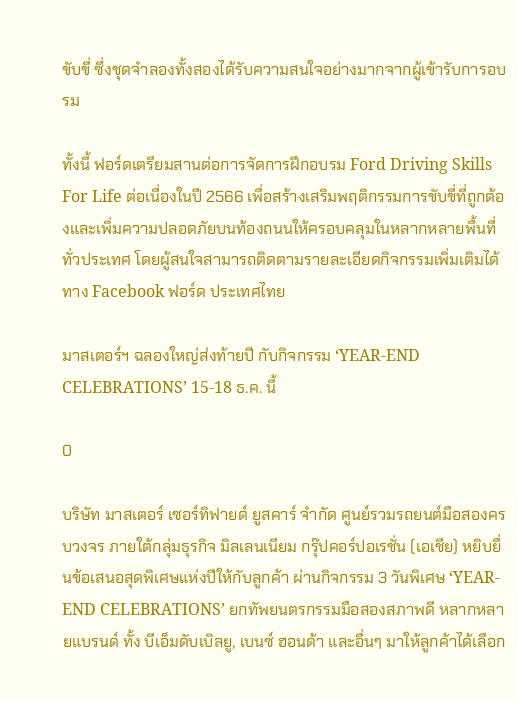ขับขี่ ซึ่งชุดจำลองทั้งสองได้รับความสนใจอย่างมากจากผู้เข้ารับการอบรม

ทั้งนี้ ฟอร์ดเตรียมสานต่อการจัดการฝึกอบรม Ford Driving Skills For Life ต่อเนื่องในปี 2566 เพื่อสร้างเสริมพฤติกรรมการขับขี่ที่ถูกต้องและเพิ่มความปลอดภัยบนท้องถนนให้ครอบคลุมในหลากหลายพื้นที่ทั่วประเทศ โดยผู้สนใจสามารถติดตามรายละเอียดกิจกรรมเพิ่มเติมได้ทาง Facebook ฟอร์ด ประเทศไทย

มาสเตอร์ฯ ฉลองใหญ่ส่งท้ายปี กับกิจกรรม ‘YEAR-END CELEBRATIONS’ 15-18 ธ.ค. นี้

0

บริษัท มาสเตอร์ เซอร์ทิฟายด์ ยูสคาร์ จำกัด ศูนย์รวมรถยนต์มือสองครบวงจร ภายใต้กลุ่มธุรกิจ มิลเลนเนียม กรุ๊ปคอร์ปอเรชั่น (เอเชีย) หยิบยื่นข้อเสนอสุดพิเศษแห่งปีให้กับลูกค้า ผ่านกิจกรรม 3 วันพิเศษ ‘YEAR-END CELEBRATIONS’ ยกทัพยนตรกรรมมือสองสภาพดี หลากหลายแบรนด์ ทั้ง บีเอ็มดับเบิลยู, เบนซ์ ฮอนด้า และอื่นๆ มาให้ลูกค้าได้เลือก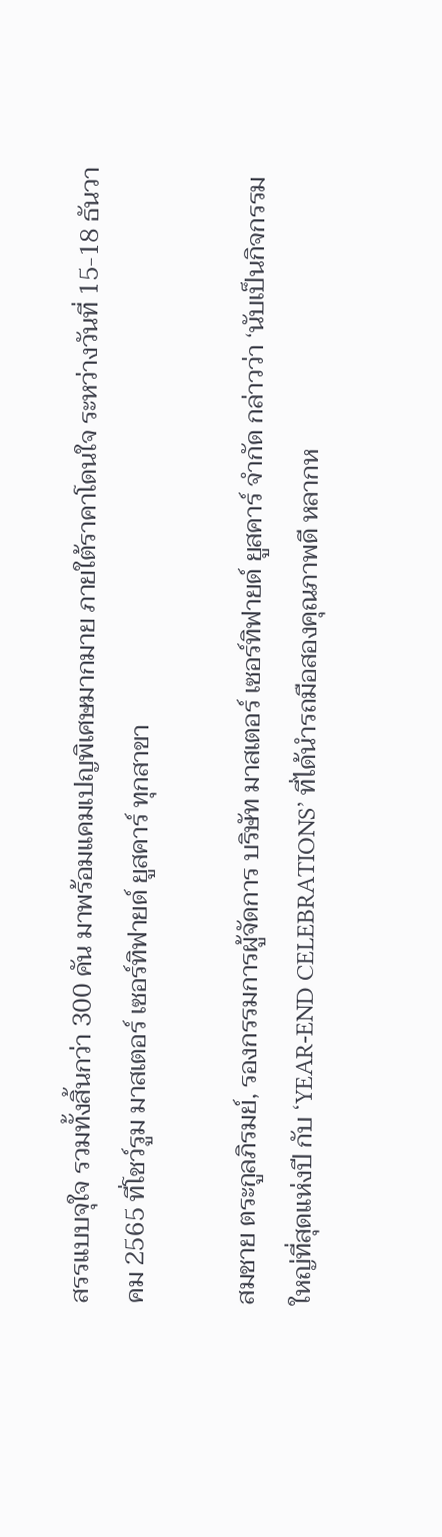สรรแบบจุใจ รวมทั้งสิ้นกว่า 300 คัน มาพร้อมแคมเปญพิเศษมากมาย ภายใต้ราคาโดนใจ ระหว่างวันที่ 15-18 ธันวาคม 2565 ที่โชว์รูม มาสเตอร์ เซอร์ทิฟายด์ ยูสคาร์ ทุกสาขา

สมชาย ตระกูลภิรมย์, รองกรรมการผู้จัดการ บริษัท มาสเตอร์ เซอร์ทิฟายด์ ยูสคาร์ จำกัด กล่าวว่า ‘นับเป็นกิจกรรมใหญ่ที่สุดแห่งปี กับ ‘YEAR-END CELEBRATIONS’ ที่ได้นำรถมือสองคุณภาพดี หลากห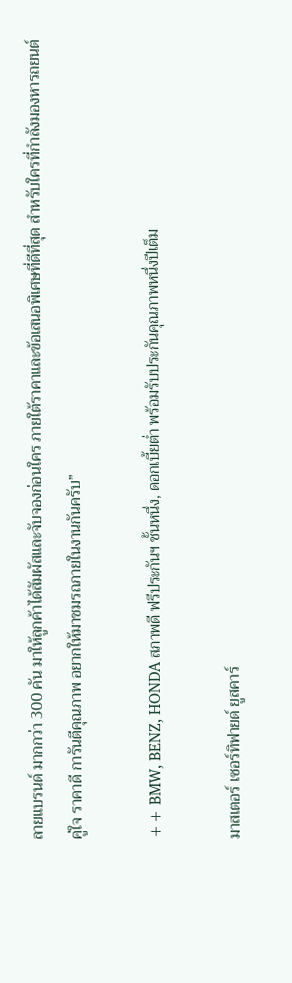ลายแบรนด์ มากกว่า 300 คัน มาให้ลูกค้าได้สัมผัสและจับจองก่อนใคร ภายใต้ราคาและข้อเสนอพิเศษที่ดีที่สุด สำหรับใครที่กำลังมองหารถยนต์คู่ใจ ราคาดี การันตีคุณภาพ อยากให้มาชมรถภายในงานกันครับ”

++ BMW, BENZ, HONDA สภาพดี ฟรีประกันฯ ชั้นหนึ่ง, ดอกเบี้ยต่ำ พร้อมรับประกันคุณภาพหนึ่งปีเต็ม

มาสเตอร์ เซอร์ทิฟายด์ ยูสคาร์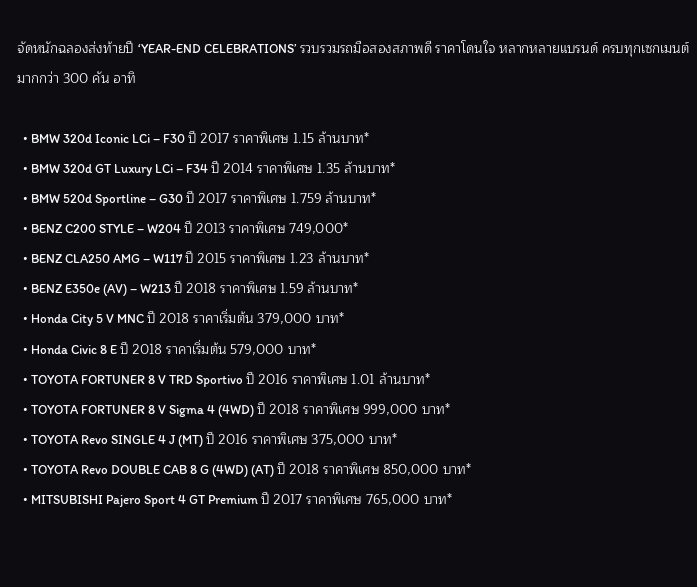จัดหนักฉลองส่งท้ายปี ‘YEAR-END CELEBRATIONS’ รวบรวมรถมือสองสภาพดี ราคาโดนใจ หลากหลายแบรนด์ ครบทุกเซกเมนต์ มากกว่า 300 คัน อาทิ

  • BMW 320d Iconic LCi – F30 ปี 2017 ราคาพิเศษ 1.15 ล้านบาท*
  • BMW 320d GT Luxury LCi – F34 ปี 2014 ราคาพิเศษ 1.35 ล้านบาท*
  • BMW 520d Sportline – G30 ปี 2017 ราคาพิเศษ 1.759 ล้านบาท*
  • BENZ C200 STYLE – W204 ปี 2013 ราคาพิเศษ 749,000*
  • BENZ CLA250 AMG – W117 ปี 2015 ราคาพิเศษ 1.23 ล้านบาท*
  • BENZ E350e (AV) – W213 ปี 2018 ราคาพิเศษ 1.59 ล้านบาท*
  • Honda City 5 V MNC ปี 2018 ราคาเริ่มต้น 379,000 บาท*
  • Honda Civic 8 E ปี 2018 ราคาเริ่มต้น 579,000 บาท*
  • TOYOTA FORTUNER 8 V TRD Sportivo ปี 2016 ราคาพิเศษ 1.01 ล้านบาท*
  • TOYOTA FORTUNER 8 V Sigma 4 (4WD) ปี 2018 ราคาพิเศษ 999,000 บาท*
  • TOYOTA Revo SINGLE 4 J (MT) ปี 2016 ราคาพิเศษ 375,000 บาท*
  • TOYOTA Revo DOUBLE CAB 8 G (4WD) (AT) ปี 2018 ราคาพิเศษ 850,000 บาท*
  • MITSUBISHI Pajero Sport 4 GT Premium ปี 2017 ราคาพิเศษ 765,000 บาท*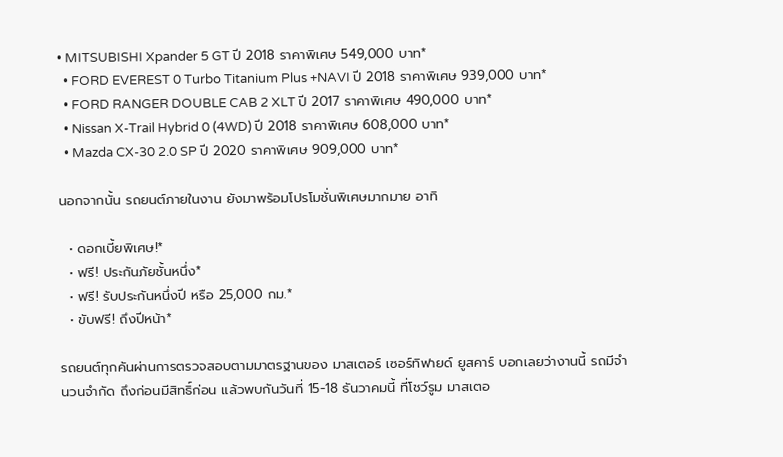• MITSUBISHI Xpander 5 GT ปี 2018 ราคาพิเศษ 549,000 บาท*
  • FORD EVEREST 0 Turbo Titanium Plus +NAVI ปี 2018 ราคาพิเศษ 939,000 บาท*
  • FORD RANGER DOUBLE CAB 2 XLT ปี 2017 ราคาพิเศษ 490,000 บาท*
  • Nissan X-Trail Hybrid 0 (4WD) ปี 2018 ราคาพิเศษ 608,000 บาท*
  • Mazda CX-30 2.0 SP ปี 2020 ราคาพิเศษ 909,000 บาท*

นอกจากนั้น รถยนต์ภายในงาน ยังมาพร้อมโปรโมชั่นพิเศษมากมาย อาทิ

  • ดอกเบี้ยพิเศษ!*
  • ฟรี! ประกันภัยชั้นหนึ่ง*
  • ฟรี! รับประกันหนึ่งปี หรือ 25,000 กม.*
  • ขับฟรี! ถึงปีหน้า*

รถยนต์ทุกคันผ่านการตรวจสอบตามมาตรฐานของ มาสเตอร์ เซอร์ทิฟายด์ ยูสคาร์ บอกเลยว่างานนี้ รถมีจำนวนจำกัด ถึงก่อนมีสิทธิ์ก่อน แล้วพบกันวันที่ 15-18 ธันวาคมนี้ ที่โชว์รูม มาสเตอ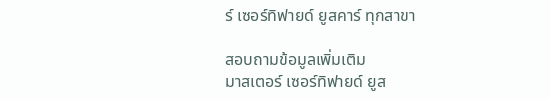ร์ เซอร์ทิฟายด์ ยูสคาร์ ทุกสาขา

สอบถามข้อมูลเพิ่มเติม
มาสเตอร์ เซอร์ทิฟายด์ ยูส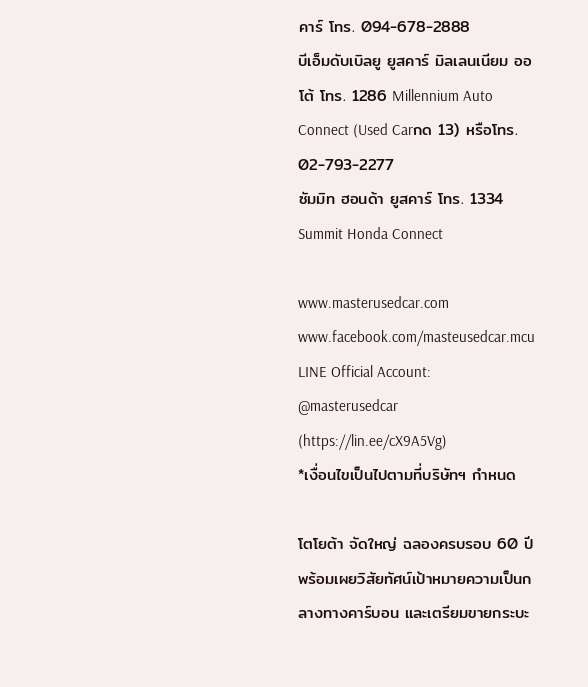คาร์ โทร. 094-678-2888
บีเอ็มดับเบิลยู ยูสคาร์ มิลเลนเนียม ออโต้ โทร. 1286 Millennium Auto Connect (Used Carกด 13) หรือโทร. 02-793-2277
ซัมมิท ฮอนด้า ยูสคาร์ โทร. 1334 Summit Honda Connect

www.masterusedcar.com
www.facebook.com/masteusedcar.mcu
LINE Official Account: @masterusedcar (https://lin.ee/cX9A5Vg)
*เงื่อนไขเป็นไปตามที่บริษัทฯ กำหนด

โตโยต้า จัดใหญ่ ฉลองครบรอบ 60 ปี พร้อมเผยวิสัยทัศน์เป้าหมายความเป็นกลางทางคาร์บอน และเตรียมขายกระบะ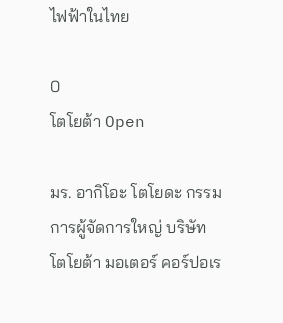ไฟฟ้าในไทย

0
โตโยต้า Open

มร. อากิโอะ โตโยดะ กรรมการผู้จัดการใหญ่ บริษัท โตโยต้า มอเตอร์ คอร์ปอเร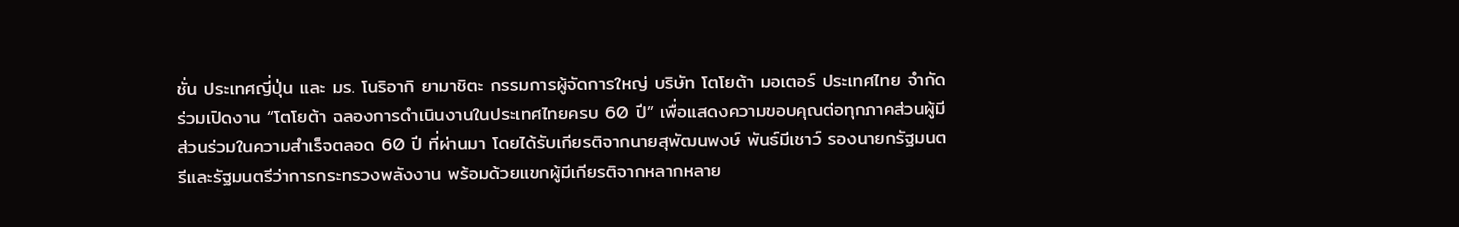ชั่น ประเทศญี่ปุ่น และ มร. โนริอากิ ยามาชิตะ กรรมการผู้จัดการใหญ่ บริษัท โตโยต้า มอเตอร์ ประเทศไทย จำกัด ร่วมเปิดงาน “โตโยต้า ฉลองการดำเนินงานในประเทศไทยครบ 60 ปี” เพื่อแสดงความขอบคุณต่อทุกภาคส่วนผู้มีส่วนร่วมในความสำเร็จตลอด 60 ปี ที่ผ่านมา โดยได้รับเกียรติจากนายสุพัฒนพงษ์ พันธ์มีเชาว์ รองนายกรัฐมนตรีและรัฐมนตรีว่าการกระทรวงพลังงาน พร้อมด้วยแขกผู้มีเกียรติจากหลากหลาย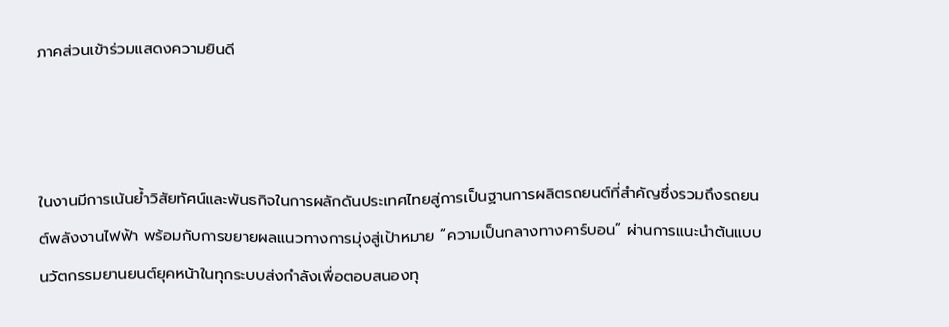ภาคส่วนเข้าร่วมแสดงความยินดี



ในงานมีการเน้นย้ำวิสัยทัศน์และพันธกิจในการผลักดันประเทศไทยสู่การเป็นฐานการผลิตรถยนต์ที่สำคัญซึ่งรวมถึงรถยนต์พลังงานไฟฟ้า พร้อมกับการขยายผลแนวทางการมุ่งสู่เป้าหมาย “ความเป็นกลางทางคาร์บอน” ผ่านการแนะนำต้นแบบนวัตกรรมยานยนต์ยุคหน้าในทุกระบบส่งกำลังเพื่อตอบสนองทุ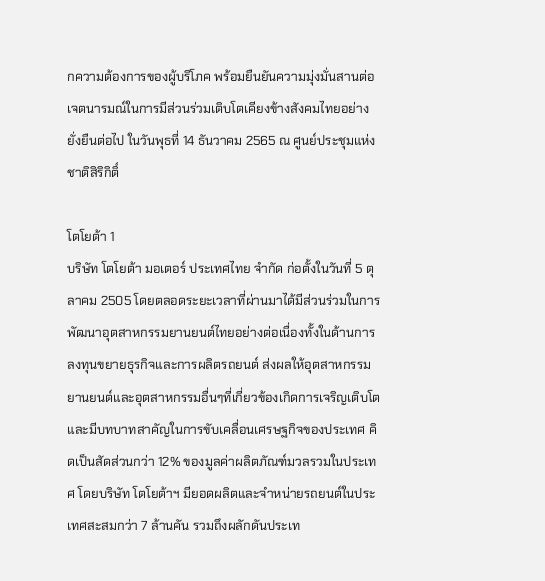กความต้องการของผู้บริโภค พร้อมยืนยันความมุ่งมั่นสานต่อเจตนารมณ์ในการมีส่วนร่วมเติบโตเคียงข้างสังคมไทยอย่างยั่งยืนต่อไป ในวันพุธที่ 14 ธันวาคม 2565 ณ ศูนย์ประชุมแห่งชาติสิริกิติ์

โตโยต้า 1
บริษัท โตโยต้า มอเตอร์ ประเทศไทย จำกัด ก่อตั้งในวันที่ 5 ตุลาคม 2505 โดยตลอดระยะเวลาที่ผ่านมาได้มีส่วนร่วมในการพัฒนาอุตสาหกรรมยานยนต์ไทยอย่างต่อเนื่องทั้งในด้านการลงทุนขยายธุรกิจและการผลิตรถยนต์ ส่งผลให้อุตสาหกรรมยานยนต์และอุตสาหกรรมอื่นๆที่เกี่ยวข้องเกิดการเจริญเติบโต และมีบทบาทสาคัญในการขับเคลื่อนเศรษฐกิจของประเทศ คิดเป็นสัดส่วนกว่า 12% ของมูลค่าผลิตภัณฑ์มวลรวมในประเทศ โดยบริษัท โตโยต้าฯ มียอดผลิตและจำหน่ายรถยนต์ในประเทศสะสมกว่า 7 ล้านคัน รวมถึงผลักดันประเท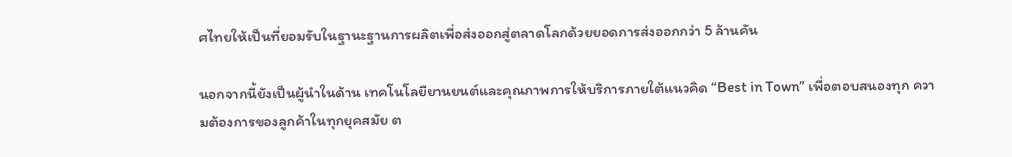ศไทยให้เป็นที่ยอมรับในฐานะฐานการผลิตเพื่อส่งออกสู่ตลาดโลกด้วยยอดการส่งออกกว่า 5 ล้านคัน

นอกจากนี้ยังเป็นผู้นำในด้าน เทคโนโลยียานยนต์และคุณภาพการให้บริการภายใต้แนวคิด “Best in Town” เพื่อตอบสนองทุก ความต้องการของลูกค้าในทุกยุคสมัย ต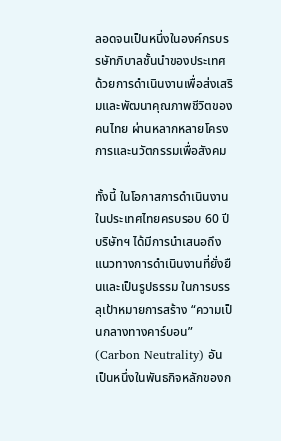ลอดจนเป็นหนึ่งในองค์กรบรรษัทภิบาลชั้นนำของประเทศด้วยการดำเนินงานเพื่อส่งเสริมและพัฒนาคุณภาพชีวิตของคนไทย ผ่านหลากหลายโครงการและนวัตกรรมเพื่อสังคม

ทั้งนี้ ในโอกาสการดำเนินงานในประเทศไทยครบรอบ 60 ปี บริษัทฯ ได้มีการนำเสนอถึงแนวทางการดำเนินงานที่ยั่งยืนและเป็นรูปธรรม ในการบรรลุเป้าหมายการสร้าง “ความเป็นกลางทางคาร์บอน” (Carbon Neutrality) อันเป็นหนึ่งในพันธกิจหลักของก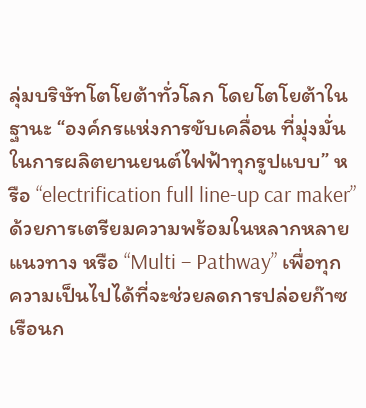ลุ่มบริษัทโตโยต้าทั่วโลก โดยโตโยต้าในฐานะ “องค์กรแห่งการขับเคลื่อน ที่มุ่งมั่นในการผลิตยานยนต์ไฟฟ้าทุกรูปแบบ” หรือ “electrification full line-up car maker” ด้วยการเตรียมความพร้อมในหลากหลายแนวทาง หรือ “Multi – Pathway” เพื่อทุกความเป็นไปได้ที่จะช่วยลดการปล่อยก๊าซเรือนก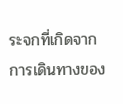ระจกที่เกิดจากการเดินทางของ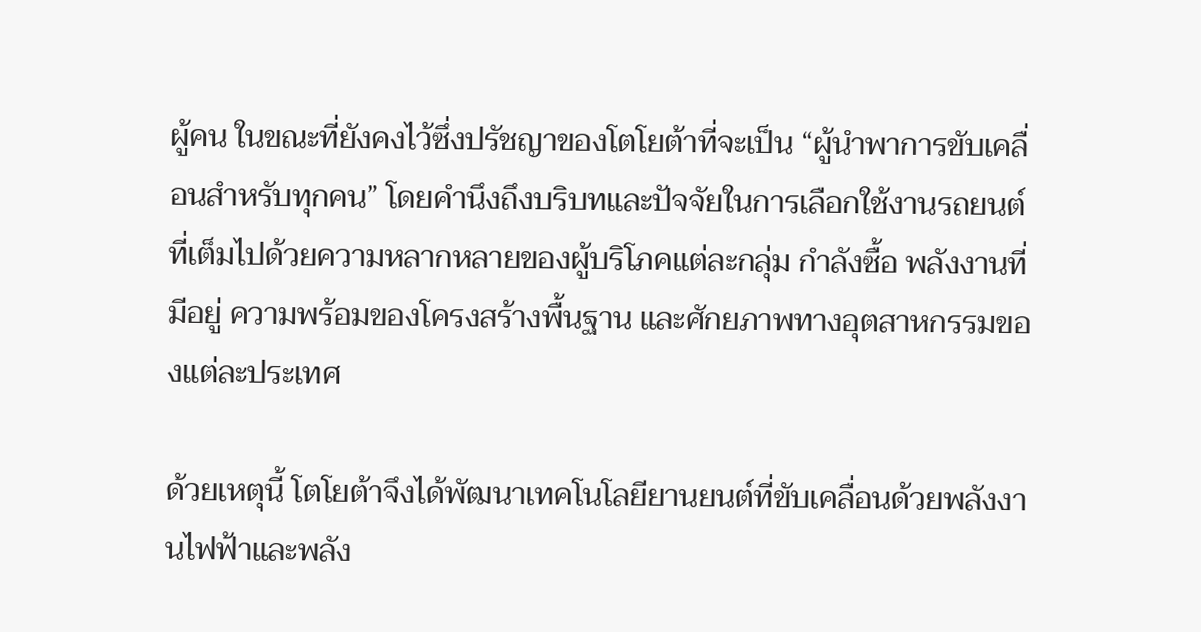ผู้คน ในขณะที่ยังคงไว้ซึ่งปรัชญาของโตโยต้าที่จะเป็น “ผู้นำพาการขับเคลื่อนสำหรับทุกคน” โดยคำนึงถึงบริบทและปัจจัยในการเลือกใช้งานรถยนต์ที่เต็มไปด้วยความหลากหลายของผู้บริโภคแต่ละกลุ่ม กำลังซื้อ พลังงานที่มีอยู่ ความพร้อมของโครงสร้างพื้นฐาน และศักยภาพทางอุตสาหกรรมของแต่ละประเทศ

ด้วยเหตุนี้ โตโยต้าจึงได้พัฒนาเทคโนโลยียานยนต์ที่ขับเคลื่อนด้วยพลังงานไฟฟ้าและพลัง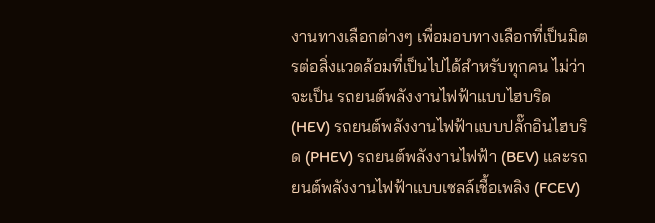งานทางเลือกต่างๆ เพื่อมอบทางเลือกที่เป็นมิตรต่อสิ่งแวดล้อมที่เป็นไปได้สำหรับทุกคน ไม่ว่าจะเป็น รถยนต์พลังงานไฟฟ้าแบบไฮบริด (HEV) รถยนต์พลังงานไฟฟ้าแบบปลั๊กอินไฮบริด (PHEV) รถยนต์พลังงานไฟฟ้า (BEV) และรถยนต์พลังงานไฟฟ้าแบบเซลล์เชื้อเพลิง (FCEV)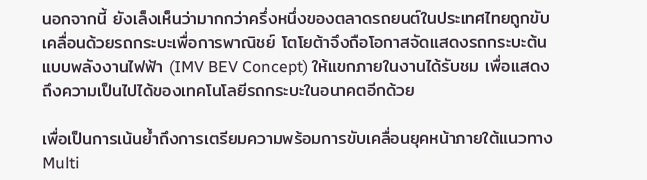นอกจากนี้ ยังเล็งเห็นว่ามากกว่าครึ่งหนึ่งของตลาดรถยนต์ในประเทศไทยถูกขับเคลื่อนด้วยรถกระบะเพื่อการพาณิชย์ โตโยต้าจึงถือโอกาสจัดแสดงรถกระบะต้นแบบพลังงานไฟฟ้า (IMV BEV Concept) ให้แขกภายในงานได้รับชม เพื่อแสดงถึงความเป็นไปได้ของเทคโนโลยีรถกระบะในอนาคตอีกด้วย

เพื่อเป็นการเน้นย้ำถึงการเตรียมความพร้อมการขับเคลื่อนยุคหน้าภายใต้แนวทาง Multi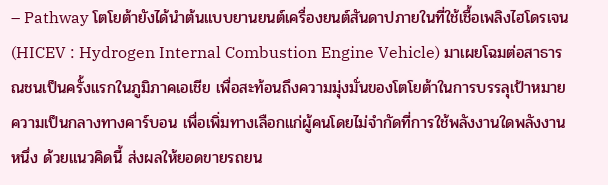– Pathway โตโยต้ายังได้นำต้นแบบยานยนต์เครื่องยนต์สันดาปภายในที่ใช้เชื้อเพลิงไฮโดรเจน (HICEV : Hydrogen Internal Combustion Engine Vehicle) มาเผยโฉมต่อสาธารณชนเป็นครั้งแรกในภูมิภาคเอเชีย เพื่อสะท้อนถึงความมุ่งมั่นของโตโยต้าในการบรรลุเป้าหมายความเป็นกลางทางคาร์บอน เพื่อเพิ่มทางเลือกแก่ผู้คนโดยไม่จำกัดที่การใช้พลังงานใดพลังงานหนึ่ง ด้วยแนวคิดนี้ ส่งผลให้ยอดขายรถยน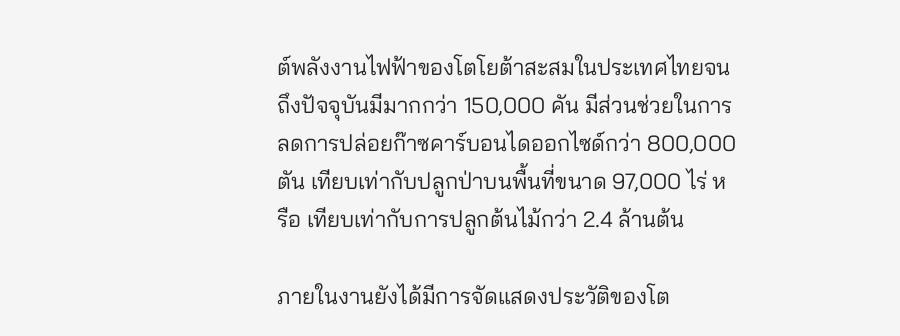ต์พลังงานไฟฟ้าของโตโยต้าสะสมในประเทศไทยจนถึงปัจจุบันมีมากกว่า 150,000 คัน มีส่วนช่วยในการลดการปล่อยก๊าซคาร์บอนไดออกไซด์กว่า 800,000 ตัน เทียบเท่ากับปลูกป่าบนพื้นที่ขนาด 97,000 ไร่ หรือ เทียบเท่ากับการปลูกต้นไม้กว่า 2.4 ล้านต้น

ภายในงานยังได้มีการจัดแสดงประวัติของโต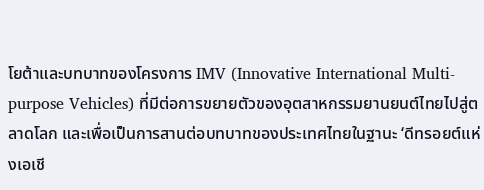โยต้าและบทบาทของโครงการ IMV (Innovative International Multi-purpose Vehicles) ที่มีต่อการขยายตัวของอุตสาหกรรมยานยนต์ไทยไปสู่ตลาดโลก และเพื่อเป็นการสานต่อบทบาทของประเทศไทยในฐานะ ‘ดีทรอยต์แห่งเอเชี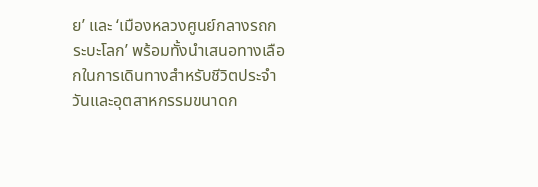ย’ และ ‘เมืองหลวงศูนย์กลางรถกระบะโลก’ พร้อมทั้งนำเสนอทางเลือกในการเดินทางสำหรับชีวิตประจำวันและอุตสาหกรรมขนาดก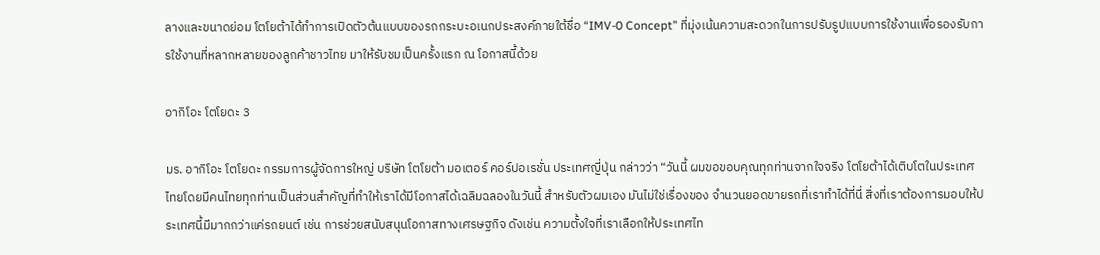ลางและขนาดย่อม โตโยต้าได้ทำการเปิดตัวต้นแบบของรถกระบะอเนกประสงค์ภายใต้ชื่อ “IMV-0 Concept” ที่มุ่งเน้นความสะดวกในการปรับรูปแบบการใช้งานเพื่อรองรับการใช้งานที่หลากหลายของลูกค้าชาวไทย มาให้รับชมเป็นครั้งแรก ณ โอกาสนี้ด้วย

อากิโอะ โตโยดะ 3

มร. อากิโอะ โตโยดะ กรรมการผู้จัดการใหญ่ บริษัท โตโยต้า มอเตอร์ คอร์ปอเรชั่น ประเทศญี่ปุ่น กล่าวว่า “วันนี้ ผมขอขอบคุณทุกท่านจากใจจริง โตโยต้าได้เติบโตในประเทศไทยโดยมีคนไทยทุกท่านเป็นส่วนสำคัญที่ทำให้เราได้มีโอกาสได้เฉลิมฉลองในวันนี้ สำหรับตัวผมเอง มันไม่ใช่เรื่องของ จำนวนยอดขายรถที่เราทำได้ที่นี่ สิ่งที่เราต้องการมอบให้ประเทศนี้มีมากกว่าแค่รถยนต์ เช่น การช่วยสนับสนุนโอกาสทางเศรษฐกิจ ดังเช่น ความตั้งใจที่เราเลือกให้ประเทศไท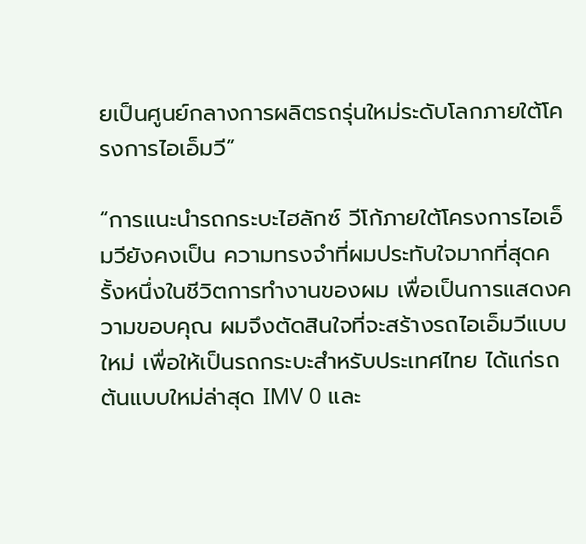ยเป็นศูนย์กลางการผลิตรถรุ่นใหม่ระดับโลกภายใต้โครงการไอเอ็มวี”

“การแนะนำรถกระบะไฮลักซ์ วีโก้ภายใต้โครงการไอเอ็มวียังคงเป็น ความทรงจำที่ผมประทับใจมากที่สุดครั้งหนึ่งในชีวิตการทำงานของผม เพื่อเป็นการแสดงความขอบคุณ ผมจึงตัดสินใจที่จะสร้างรถไอเอ็มวีแบบใหม่ เพื่อให้เป็นรถกระบะสำหรับประเทศไทย ได้แก่รถต้นแบบใหม่ล่าสุด IMV 0 และ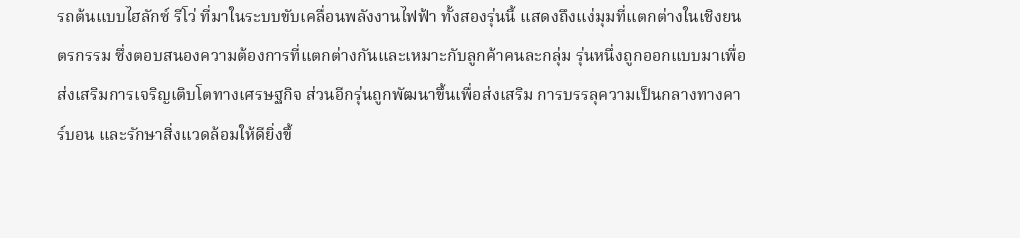รถต้นแบบไฮลักซ์ รีโว่ ที่มาในระบบขับเคลื่อนพลังงานไฟฟ้า ทั้งสองรุ่นนี้ แสดงถึงแง่มุมที่แตกต่างในเชิงยนตรกรรม ซึ่งตอบสนองความต้องการที่แตกต่างกันและเหมาะกับลูกค้าคนละกลุ่ม รุ่นหนึ่งถูกออกแบบมาเพื่อส่งเสริมการเจริญเติบโตทางเศรษฐกิจ ส่วนอีกรุ่นถูกพัฒนาขึ้นเพื่อส่งเสริม การบรรลุความเป็นกลางทางคาร์บอน และรักษาสิ่งแวดล้อมให้ดียิ่งขึ้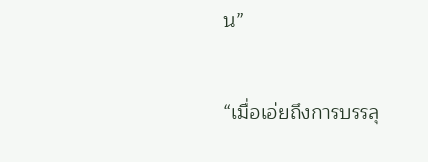น”

“เมื่อเอ่ยถึงการบรรลุ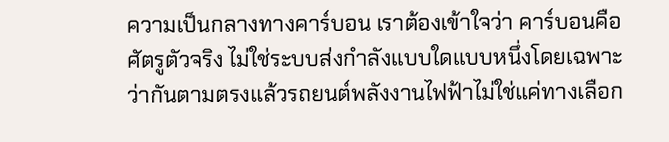ความเป็นกลางทางคาร์บอน เราต้องเข้าใจว่า คาร์บอนคือศัตรูตัวจริง ไม่ใช่ระบบส่งกำลังแบบใดแบบหนึ่งโดยเฉพาะ ว่ากันตามตรงแล้วรถยนต์พลังงานไฟฟ้าไม่ใช่แค่ทางเลือก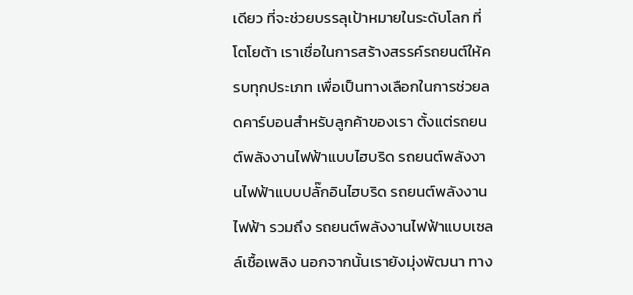เดียว ที่จะช่วยบรรลุเป้าหมายในระดับโลก ที่โตโยต้า เราเชื่อในการสร้างสรรค์รถยนต์ให้ครบทุกประเภท เพื่อเป็นทางเลือกในการช่วยลดคาร์บอนสำหรับลูกค้าของเรา ตั้งแต่รถยนต์พลังงานไฟฟ้าแบบไฮบริด รถยนต์พลังงานไฟฟ้าแบบปลั๊กอินไฮบริด รถยนต์พลังงานไฟฟ้า รวมถึง รถยนต์พลังงานไฟฟ้าแบบเซลล์เชื้อเพลิง นอกจากนั้นเรายังมุ่งพัฒนา ทาง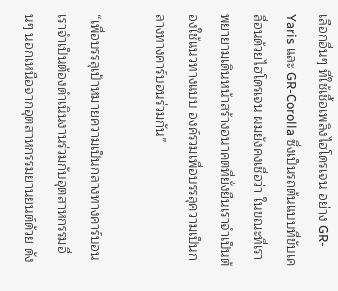เลือกอื่นๆ ที่ใช้เชื้อเพลิงไฮโดรเจน อย่าง GR-Yaris และ GR-Corolla ซึ่งเป็นรถต้นแบบที่ขับเคลื่อนด้วยไฮโดรเจน ผมยังคงเชื่อว่า ในขณะที่เราพยายามเดินหน้าสร้างอนาคตที่ยั่งยืนเราจำเป็นต้องใช้แนวทางแบบ องค์รวมเพื่อบรรลุความเป็นกลางทางคาร์บอนร่วมกัน”

“เพื่อบรรลุเป้าหมายความเป็นกลางทางคาร์บอน เราจำเป็นต้องดำเนินงานร่วมกับอุตสาหกรรมอื่นๆ นอกเหนือจากอุตสาหกรรมยานยนต์ด้วย ดัง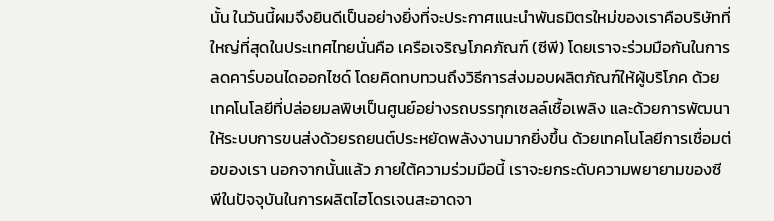นั้น ในวันนี้ผมจึงยินดีเป็นอย่างยิ่งที่จะประกาศแนะนำพันธมิตรใหม่ของเราคือบริษัทที่ใหญ่ที่สุดในประเทศไทยนั่นคือ เครือเจริญโภคภัณฑ์ (ซีพี) โดยเราจะร่วมมือกันในการลดคาร์บอนไดออกไซด์ โดยคิดทบทวนถึงวิธีการส่งมอบผลิตภัณฑ์ให้ผู้บริโภค ด้วยเทคโนโลยีที่ปล่อยมลพิษเป็นศูนย์อย่างรถบรรทุกเซลล์เชื้อเพลิง และด้วยการพัฒนาให้ระบบการขนส่งด้วยรถยนต์ประหยัดพลังงานมากยิ่งขึ้น ด้วยเทคโนโลยีการเชื่อมต่อของเรา นอกจากนั้นแล้ว ภายใต้ความร่วมมือนี้ เราจะยกระดับความพยายามของซีพีในปัจจุบันในการผลิตไฮโดรเจนสะอาดจา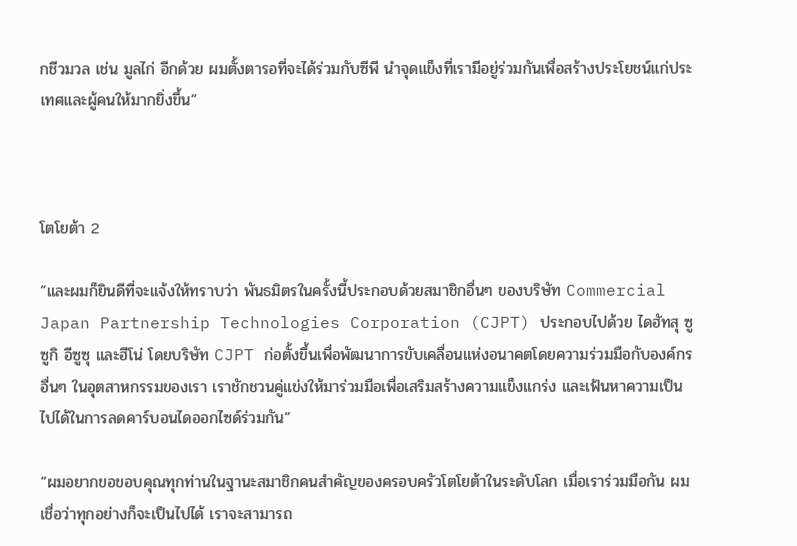กชีวมวล เช่น มูลไก่ อีกด้วย ผมตั้งตารอที่จะได้ร่วมกับซีพี นำจุดแข็งที่เรามีอยู่ร่วมกันเพื่อสร้างประโยชน์แก่ประเทศและผู้คนให้มากยิ่งขึ้น”



โตโยต้า 2

”และผมก็ยินดีที่จะแจ้งให้ทราบว่า พันธมิตรในครั้งนี้ประกอบด้วยสมาชิกอื่นๆ ของบริษัท Commercial Japan Partnership Technologies Corporation (CJPT) ประกอบไปด้วย ไดฮัทสุ ซูซูกิ อีซูซุ และฮีโน่ โดยบริษัท CJPT ก่อตั้งขึ้นเพื่อพัฒนาการขับเคลื่อนแห่งอนาคตโดยความร่วมมือกับองค์กรอื่นๆ ในอุตสาหกรรมของเรา เราชักชวนคู่แข่งให้มาร่วมมือเพื่อเสริมสร้างความแข็งแกร่ง และเฟ้นหาความเป็นไปได้ในการลดคาร์บอนไดออกไซด์ร่วมกัน”

“ผมอยากขอขอบคุณทุกท่านในฐานะสมาชิกคนสำคัญของครอบครัวโตโยต้าในระดับโลก เมื่อเราร่วมมือกัน ผมเชื่อว่าทุกอย่างก็จะเป็นไปได้ เราจะสามารถ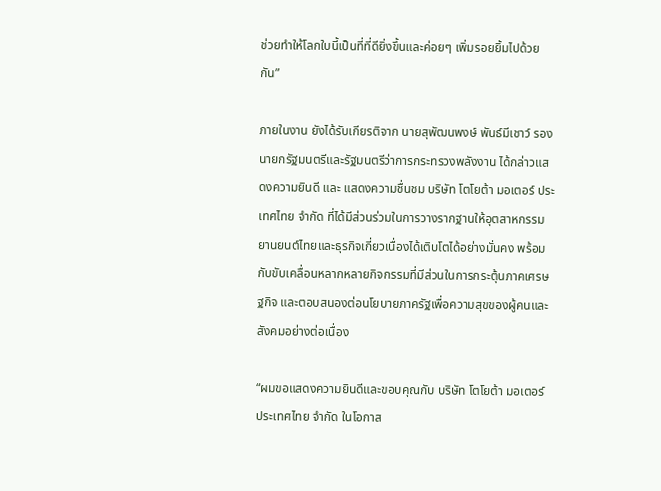ช่วยทำให้โลกใบนี้เป็นที่ที่ดียิ่งขึ้นและค่อยๆ เพิ่มรอยยิ้มไปด้วยกัน”

ภายในงาน ยังได้รับเกียรติจาก นายสุพัฒนพงษ์ พันธ์มีเชาว์ รองนายกรัฐมนตรีและรัฐมนตรีว่าการกระทรวงพลังงาน ได้กล่าวแสดงความยินดี และ แสดงความชื่นชม บริษัท โตโยต้า มอเตอร์ ประเทศไทย จำกัด ที่ได้มีส่วนร่วมในการวางรากฐานให้อุตสาหกรรมยานยนต์ไทยและธุรกิจเกี่ยวเนื่องได้เติบโตได้อย่างมั่นคง พร้อมกับขับเคลื่อนหลากหลายกิจกรรมที่มีส่วนในการกระตุ้นภาคเศรษฐกิจ และตอบสนองต่อนโยบายภาครัฐเพื่อความสุขของผู้คนและสังคมอย่างต่อเนื่อง

“ผมขอแสดงความยินดีและขอบคุณกับ บริษัท โตโยต้า มอเตอร์ ประเทศไทย จำกัด ในโอกาส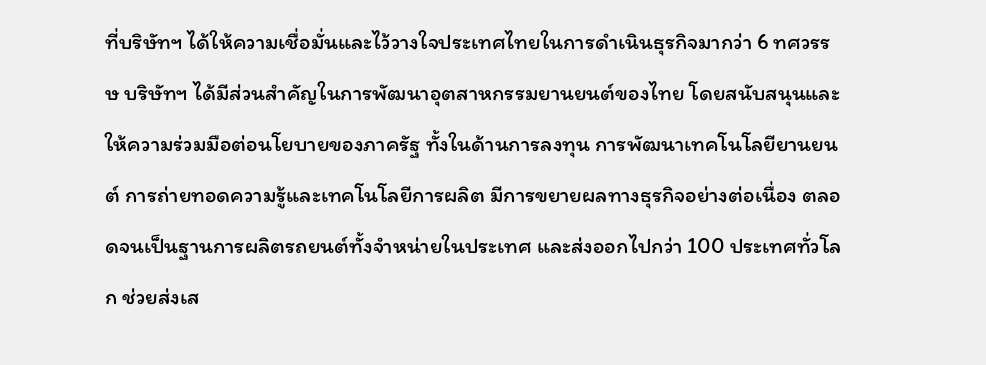ที่บริษัทฯ ได้ให้ความเชื่อมั่นและไว้วางใจประเทศไทยในการดำเนินธุรกิจมากว่า 6 ทศวรรษ บริษัทฯ ได้มีส่วนสำคัญในการพัฒนาอุตสาหกรรมยานยนต์ของไทย โดยสนับสนุนและให้ความร่วมมือต่อนโยบายของภาครัฐ ทั้งในด้านการลงทุน การพัฒนาเทคโนโลยียานยนต์ การถ่ายทอดความรู้และเทคโนโลยีการผลิต มีการขยายผลทางธุรกิจอย่างต่อเนื่อง ตลอดจนเป็นฐานการผลิตรถยนต์ทั้งจำหน่ายในประเทศ และส่งออกไปกว่า 100 ประเทศทั่วโลก ช่วยส่งเส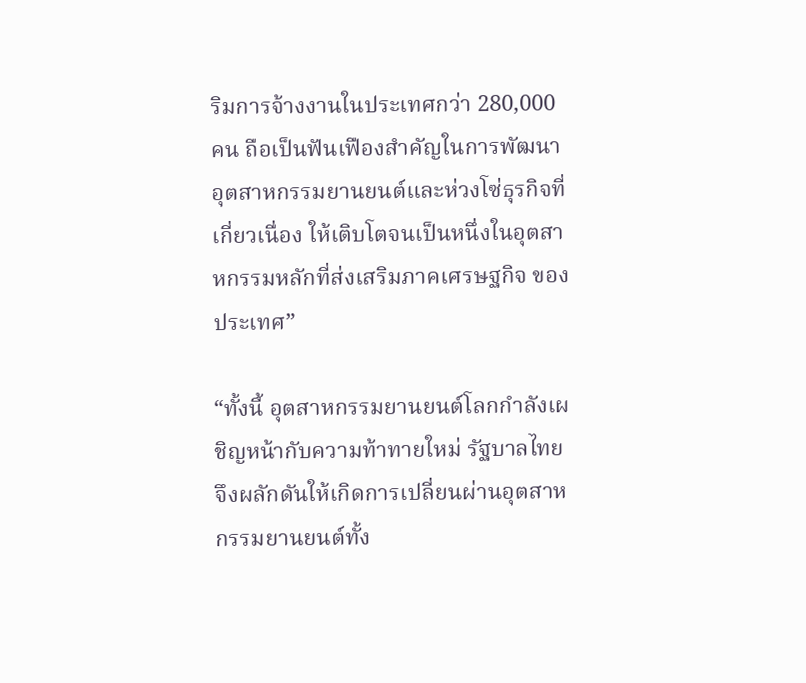ริมการจ้างงานในประเทศกว่า 280,000 คน ถือเป็นฟันเฟืองสำคัญในการพัฒนาอุตสาหกรรมยานยนต์และห่วงโซ่ธุรกิจที่เกี่ยวเนื่อง ให้เติบโตจนเป็นหนึ่งในอุตสาหกรรมหลักที่ส่งเสริมภาคเศรษฐกิจ ของประเทศ”

“ทั้งนี้ อุตสาหกรรมยานยนต์โลกกำลังเผชิญหน้ากับความท้าทายใหม่ รัฐบาลไทยจึงผลักดันให้เกิดการเปลี่ยนผ่านอุตสาหกรรมยานยนต์ทั้ง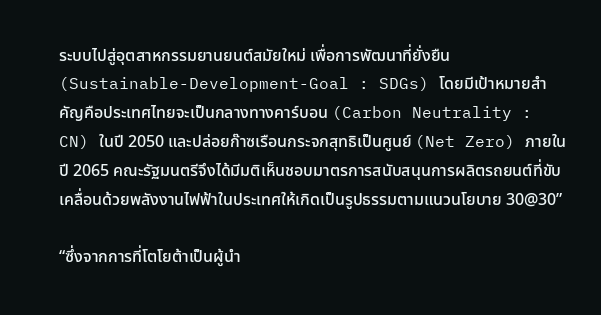ระบบไปสู่อุตสาหกรรมยานยนต์สมัยใหม่ เพื่อการพัฒนาที่ยั่งยืน (Sustainable-Development-Goal : SDGs) โดยมีเป้าหมายสำคัญคือประเทศไทยจะเป็นกลางทางคาร์บอน (Carbon Neutrality : CN) ในปี 2050 และปล่อยก๊าซเรือนกระจกสุทธิเป็นศูนย์ (Net Zero) ภายในปี 2065 คณะรัฐมนตรีจึงได้มีมติเห็นชอบมาตรการสนับสนุนการผลิตรถยนต์ที่ขับเคลื่อนด้วยพลังงานไฟฟ้าในประเทศให้เกิดเป็นรูปธรรมตามแนวนโยบาย 30@30”

“ซึ่งจากการที่โตโยต้าเป็นผู้นำ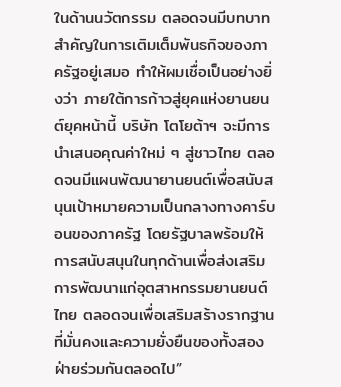ในด้านนวัตกรรม ตลอดจนมีบทบาทสำคัญในการเติมเต็มพันธกิจของภาครัฐอยู่เสมอ ทำให้ผมเชื่อเป็นอย่างยิ่งว่า ภายใต้การก้าวสู่ยุคแห่งยานยนต์ยุคหน้านี้ บริษัท โตโยต้าฯ จะมีการนำเสนอคุณค่าใหม่ ๆ สู่ชาวไทย ตลอดจนมีแผนพัฒนายานยนต์เพื่อสนับสนุนเป้าหมายความเป็นกลางทางคาร์บอนของภาครัฐ โดยรัฐบาลพร้อมให้การสนับสนุนในทุกด้านเพื่อส่งเสริมการพัฒนาแก่อุตสาหกรรมยานยนต์ไทย ตลอดจนเพื่อเสริมสร้างรากฐานที่มั่นคงและความยั่งยืนของทั้งสองฝ่ายร่วมกันตลอดไป”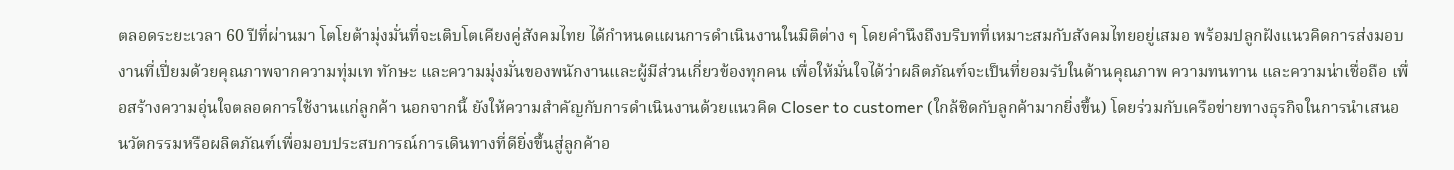ตลอดระยะเวลา 60 ปีที่ผ่านมา โตโยต้ามุ่งมั่นที่จะเติบโตเคียงคู่สังคมไทย ได้กำหนดแผนการดำเนินงานในมิติต่าง ๆ โดยคำนึงถึงบริบทที่เหมาะสมกับสังคมไทยอยู่เสมอ พร้อมปลูกฝังแนวคิดการส่งมอบงานที่เปี่ยมด้วยคุณภาพจากความทุ่มเท ทักษะ และความมุ่งมั่นของพนักงานและผู้มีส่วนเกี่ยวข้องทุกคน เพื่อให้มั่นใจได้ว่าผลิตภัณฑ์จะเป็นที่ยอมรับในด้านคุณภาพ ความทนทาน และความน่าเชื่อถือ เพื่อสร้างความอุ่นใจตลอดการใช้งานแก่ลูกค้า นอกจากนี้ ยังให้ความสำคัญกับการดำเนินงานด้วยแนวคิด Closer to customer (ใกล้ชิดกับลูกค้ามากยิ่งขึ้น) โดยร่วมกับเครือข่ายทางธุรกิจในการนำเสนอนวัตกรรมหรือผลิตภัณฑ์เพื่อมอบประสบการณ์การเดินทางที่ดียิ่งขึ้นสู่ลูกค้าอ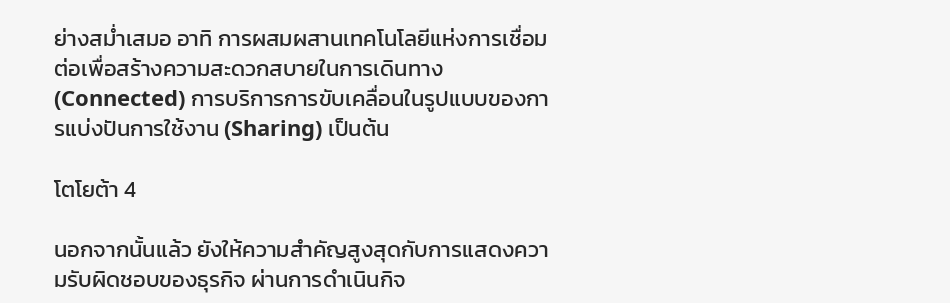ย่างสม่ำเสมอ อาทิ การผสมผสานเทคโนโลยีแห่งการเชื่อมต่อเพื่อสร้างความสะดวกสบายในการเดินทาง (Connected) การบริการการขับเคลื่อนในรูปแบบของการแบ่งปันการใช้งาน (Sharing) เป็นต้น

โตโยต้า 4

นอกจากนั้นแล้ว ยังให้ความสำคัญสูงสุดกับการแสดงความรับผิดชอบของธุรกิจ ผ่านการดำเนินกิจ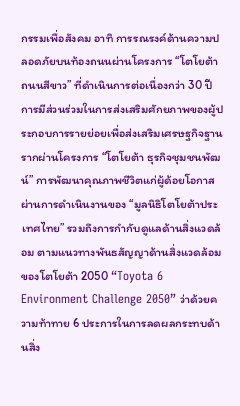กรรมเพื่อสังคม อาทิ การรณรงค์ด้านความปลอดภัยบนท้องถนนผ่านโครงการ “โตโยต้า ถนนสีขาว” ที่ดำเนินการต่อเนื่องกว่า 30 ปี การมีส่วนร่วมในการส่งเสริมศักยภาพของผู้ประกอบการรายย่อยเพื่อส่งเสริมเศรษฐกิจฐานรากผ่านโครงการ “โตโยต้า ธุรกิจชุมชนพัฒน์” การพัฒนาคุณภาพชีวิตแก่ผู้ด้อยโอกาสผ่านการดำเนินงานของ “มูลนิธิโตโยต้าประเทศไทย” รวมถึงการกำกับดูแลด้านสิ่งแวดล้อม ตามแนวทางพันธสัญญาด้านสิ่งแวดล้อมของโตโยต้า 2050 “Toyota 6 Environment Challenge 2050” ว่าด้วยความท้าทาย 6 ประการในการลดผลกระทบด้านสิ่ง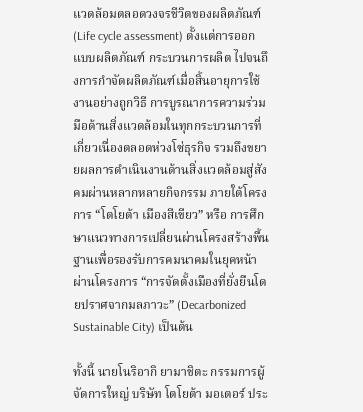แวดล้อมตลอดวงจรชีวิตของผลิตภัณฑ์ (Life cycle assessment) ตั้งแต่การออกแบบผลิตภัณฑ์ กระบวนการผลิต ไปจนถึงการกำจัดผลิตภัณฑ์เมื่อสิ้นอายุการใช้งานอย่างถูกวิธี การบูรณาการความร่วมมือด้านสิ่งแวดล้อมในทุกกระบวนการที่เกี่ยวเนื่องตลอดห่วงโซ่ธุรกิจ รวมถึงขยายผลการดำเนินงานด้านสิ่งแวดล้อมสู่สังคมผ่านหลากหลายกิจกรรม ภายใต้โครงการ “โตโยต้า เมืองสีเขียว” หรือ การศึกษาแนวทางการเปลี่ยนผ่านโครงสร้างพื้นฐานเพื่อรองรับการคมนาคมในยุคหน้าผ่านโครงการ “การจัดตั้งเมืองที่ยั่งยืนโดยปราศจากมลภาวะ” (Decarbonized Sustainable City) เป็นต้น

ทั้งนี้ นายโนริอากิ ยามาชิตะ กรรมการผู้จัดการใหญ่ บริษัท โตโยต้า มอเตอร์ ประ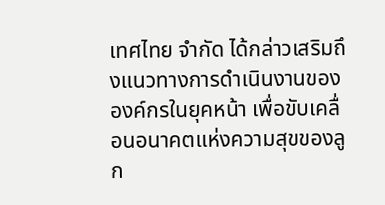เทศไทย จำกัด ได้กล่าวเสริมถึงแนวทางการดำเนินงานขององค์กรในยุคหน้า เพื่อขับเคลื่อนอนาคตแห่งความสุขของลูก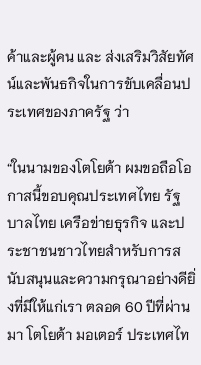ค้าและผู้คน และ ส่งเสริมวิสัยทัศน์และพันธกิจในการขับเคลื่อนประเทศของภาครัฐ ว่า

“ในนามของโตโยต้า ผมขอถือโอกาสนี้ขอบคุณประเทศไทย รัฐบาลไทย เครือข่ายธุรกิจ และประชาชนชาวไทยสำหรับการสนับสนุนและความกรุณาอย่างดียิ่งที่มีให้แก่เรา ตลอด 60 ปีที่ผ่านมา โตโยต้า มอเตอร์ ประเทศไท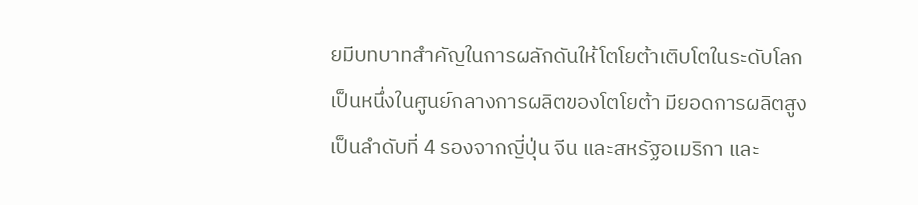ยมีบทบาทสำคัญในการผลักดันให้โตโยต้าเติบโตในระดับโลก เป็นหนึ่งในศูนย์กลางการผลิตของโตโยต้า มียอดการผลิตสูงเป็นลำดับที่ 4 รองจากญี่ปุ่น จีน และสหรัฐอเมริกา และ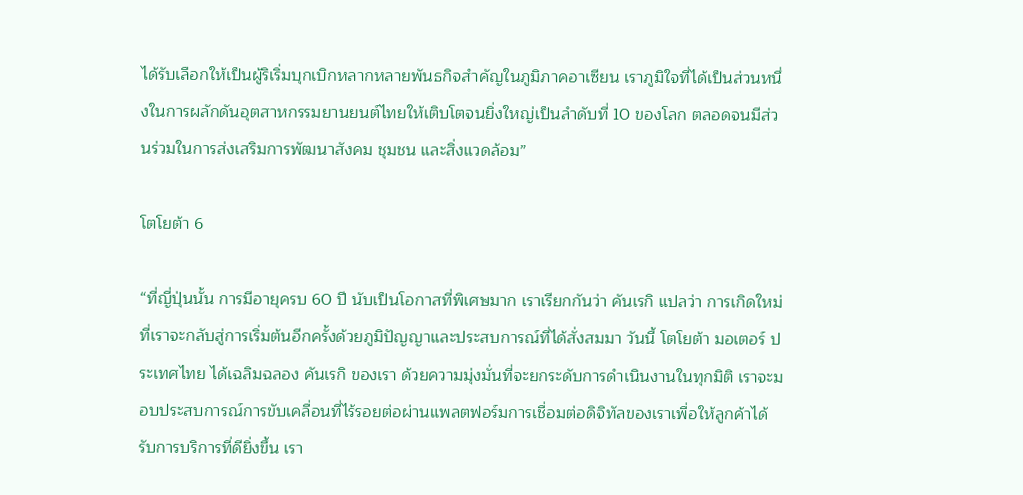ได้รับเลือกให้เป็นผู้ริเริ่มบุกเบิกหลากหลายพันธกิจสำคัญในภูมิภาคอาเซียน เราภูมิใจที่ได้เป็นส่วนหนึ่งในการผลักดันอุตสาหกรรมยานยนต์ไทยให้เติบโตจนยิ่งใหญ่เป็นลำดับที่ 10 ของโลก ตลอดจนมีส่วนร่วมในการส่งเสริมการพัฒนาสังคม ชุมชน และสิ่งแวดล้อม”

โตโยต้า 6

“ที่ญี่ปุ่นนั้น การมีอายุครบ 60 ปี นับเป็นโอกาสที่พิเศษมาก เราเรียกกันว่า คันเรกิ แปลว่า การเกิดใหม่ ที่เราจะกลับสู่การเริ่มต้นอีกครั้งด้วยภูมิปัญญาและประสบการณ์ที่ได้สั่งสมมา วันนี้ โตโยต้า มอเตอร์ ประเทศไทย ได้เฉลิมฉลอง คันเรกิ ของเรา ด้วยความมุ่งมั่นที่จะยกระดับการดำเนินงานในทุกมิติ เราจะมอบประสบการณ์การขับเคลื่อนที่ไร้รอยต่อผ่านแพลตฟอร์มการเชื่อมต่อดิจิทัลของเราเพื่อให้ลูกค้าได้รับการบริการที่ดียิ่งขึ้น เรา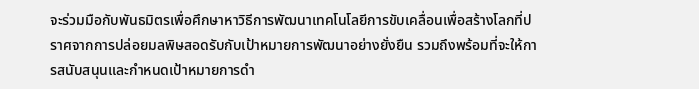จะร่วมมือกับพันธมิตรเพื่อศึกษาหาวิธีการพัฒนาเทคโนโลยีการขับเคลื่อนเพื่อสร้างโลกที่ปราศจากการปล่อยมลพิษสอดรับกับเป้าหมายการพัฒนาอย่างยั่งยืน รวมถึงพร้อมที่จะให้การสนับสนุนและกำหนดเป้าหมายการดำ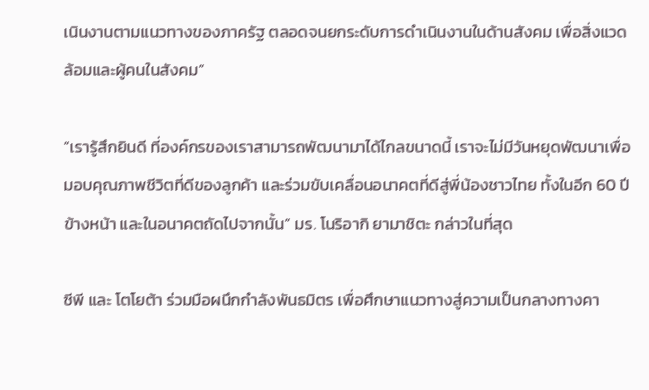เนินงานตามแนวทางของภาครัฐ ตลอดจนยกระดับการดำเนินงานในด้านสังคม เพื่อสิ่งแวดล้อมและผู้คนในสังคม”

“เรารู้สึกยินดี ที่องค์กรของเราสามารถพัฒนามาได้ไกลขนาดนี้ เราจะไม่มีวันหยุดพัฒนาเพื่อมอบคุณภาพชีวิตที่ดีของลูกค้า และร่วมขับเคลื่อนอนาคตที่ดีสู่พี่น้องชาวไทย ทั้งในอีก 60 ปีข้างหน้า และในอนาคตถัดไปจากนั้น” มร. โนริอากิ ยามาชิตะ กล่าวในที่สุด

ซีพี และ โตโยต้า ร่วมมือผนึกกำลังพันธมิตร เพื่อศึกษาแนวทางสู่ความเป็นกลางทางคา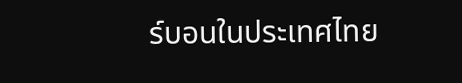ร์บอนในประเทศไทย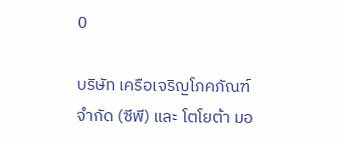0

บริษัท เครือเจริญโภคภัณฑ์ จำกัด (ซีพี) และ โตโยต้า มอ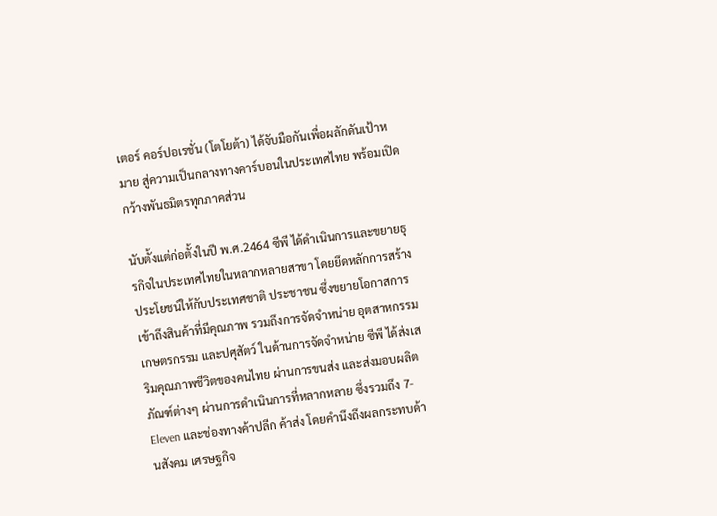เตอร์ คอร์ปอเรชั่น (โตโยต้า) ได้จับมือกันเพื่อผลักดันเป้าหมาย สู่ความเป็นกลางทางคาร์บอนในประเทศไทย พร้อมเปิดกว้างพันธมิตรทุกภาคส่วน

นับตั้งแต่ก่อตั้งในปี พ.ศ.2464 ซีพี ได้ดำเนินการและขยายธุรกิจในประเทศไทยในหลากหลายสาขา โดยยึดหลักการสร้างประโยชน์ให้กับประเทศชาติ ประชาชน ซึ่งขยายโอกาสการเข้าถึงสินค้าที่มีคุณภาพ รวมถึงการจัดจำหน่าย อุตสาหกรรม เกษตรกรรม และปศุสัตว์ ในด้านการจัดจำหน่าย ซีพี ได้ส่งเสริมคุณภาพชีวิตของคนไทย ผ่านการขนส่ง และส่งมอบผลิตภัณฑ์ต่างๆ ผ่านการดำเนินการที่หลากหลาย ซึ่งรวมถึง 7-Eleven และช่องทางค้าปลีก ค้าส่ง โดยคำนึงถึงผลกระทบด้านสังคม เศรษฐกิจ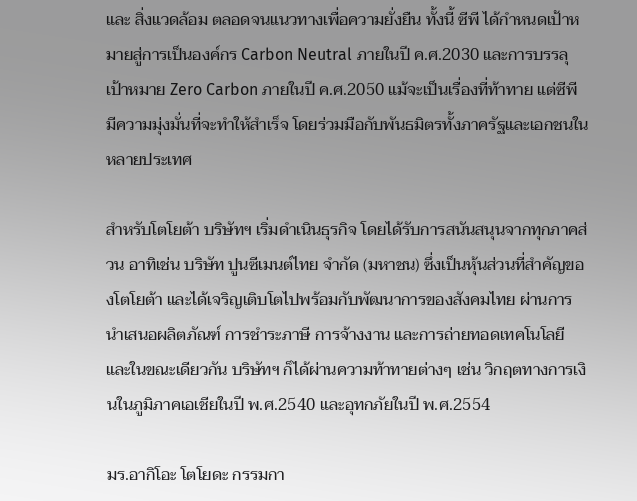และ สิ่งแวดล้อม ตลอดจนแนวทางเพื่อความยั่งยืน ทั้งนี้ ซีพี ได้กำหนดเป้าหมายสู่การเป็นองค์กร Carbon Neutral ภายในปี ค.ศ.2030 และการบรรลุเป้าหมาย Zero Carbon ภายในปี ค.ศ.2050 แม้จะเป็นเรื่องที่ท้าทาย แต่ซีพี มีความมุ่งมั่นที่จะทำให้สำเร็จ โดยร่วมมือกับพันธมิตรทั้งภาครัฐและเอกชนในหลายประเทศ

สำหรับโตโยต้า บริษัทฯ เริ่มดำเนินธุรกิจ โดยได้รับการสนันสนุนจากทุกภาคส่วน อาทิเช่น บริษัท ปูนซีเมนต์ไทย จำกัด (มหาชน) ซึ่งเป็นหุ้นส่วนที่สำคัญของโตโยต้า และได้เจริญเติบโตไปพร้อมกับพัฒนาการของสังคมไทย ผ่านการนำเสนอผลิตภัณฑ์ การชำระภาษี การจ้างงาน และการถ่ายทอดเทคโนโลยี และในขณะเดียวกัน บริษัทฯ ก็ได้ผ่านความท้าทายต่างๆ เช่น วิกฤตทางการเงินในภูมิภาคเอเชียในปี พ.ศ.2540 และอุทกภัยในปี พ.ศ.2554

มร.อากิโอะ โตโยดะ กรรมกา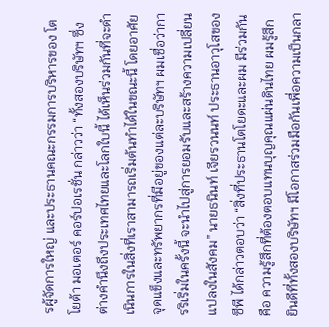รผู้จัดการใหญ่ และประธานคณะกรรมการบริหารของ โตโยต้า มอเตอร์ คอร์ปอเรชั่น กล่าวว่า “ทั้งสองบริษัทฯ ซึ่งต่างคำนึงถึงประเทศไทยและโลกใบนี้ ได้เห็นร่วมกันที่จะดำเนินการในสิ่งที่เราสามารถเริ่มต้นทำได้ในขณะนี้ โดยอาศัยจุดแข็งและทรัพยากรที่มีอยู่ของแต่ละบริษัทฯ ผมเชื่อว่าการริเริ่มในครั้งนี้ จะนำไปสู่การยอมรับและสร้างความเปลี่ยนแปลงในสังคม” นายธนินท์ เจียรวนนท์ ประธานอาวุโสของ ซีพี ได้กล่าวตอบว่า “สิ่งที่ประธานโตโยดะและผม มีร่วมกันคือ ความรู้สึกที่ต้องตอบแทนบุญคุณแผ่นดินไทย ผมรู้สึกยินดีที่ทั้งสองบริษัทฯ มีโอกาสร่วมมือกันเพื่อความเป็นกลา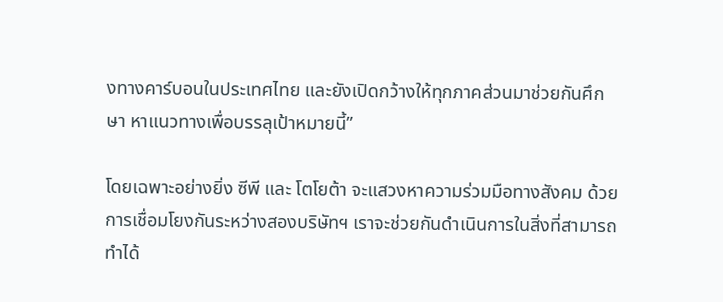งทางคาร์บอนในประเทศไทย และยังเปิดกว้างให้ทุกภาคส่วนมาช่วยกันศึกษา หาแนวทางเพื่อบรรลุเป้าหมายนี้”

โดยเฉพาะอย่างยิ่ง ซีพี และ โตโยต้า จะแสวงหาความร่วมมือทางสังคม ด้วยการเชื่อมโยงกันระหว่างสองบริษัทฯ เราจะช่วยกันดำเนินการในสิ่งที่สามารถทำได้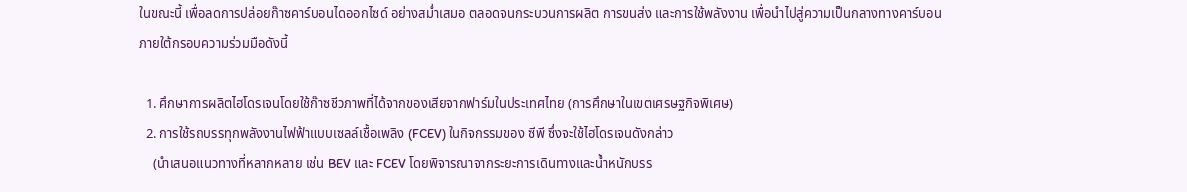ในขณะนี้ เพื่อลดการปล่อยก๊าซคาร์บอนไดออกไซด์ อย่างสม่ำเสมอ ตลอดจนกระบวนการผลิต การขนส่ง และการใช้พลังงาน เพื่อนำไปสู่ความเป็นกลางทางคาร์บอน ภายใต้กรอบความร่วมมือดังนี้

  1. ศึกษาการผลิตไฮโดรเจนโดยใช้ก๊าซชีวภาพที่ได้จากของเสียจากฟาร์มในประเทศไทย (การศึกษาในเขตเศรษฐกิจพิเศษ)
  2. การใช้รถบรรทุกพลังงานไฟฟ้าแบบเซลล์เชื้อเพลิง (FCEV) ในกิจกรรมของ ซีพี ซึ่งจะใช้ไฮโดรเจนดังกล่าว
    (นำเสนอแนวทางที่หลากหลาย เช่น BEV และ FCEV โดยพิจารณาจากระยะการเดินทางและน้ำหนักบรร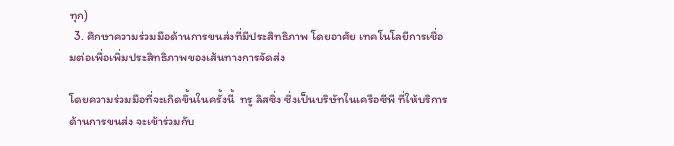ทุก)
  3. ศึกษาความร่วมมือด้านการขนส่งที่มีประสิทธิภาพ โดยอาศัย เทคโนโลยีการเชื่อมต่อเพื่อเพิ่มประสิทธิภาพของเส้นทางการจัดส่ง

โดยความร่วมมือที่จะเกิดขึ้นในครั้งนี้  ทรู ลิสซิ่ง ซึ่งเป็นบริษัทในเครือซีพี ที่ให้บริการด้านการขนส่ง จะเข้าร่วมกับ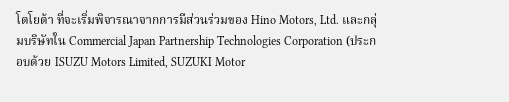โตโยต้า ที่จะเริ่มพิจารณาจากการมีส่วนร่วมของ Hino Motors, Ltd. และกลุ่มบริษัทใน Commercial Japan Partnership Technologies Corporation (ประกอบด้วย ISUZU Motors Limited, SUZUKI Motor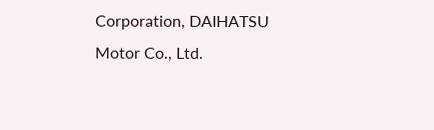Corporation, DAIHATSU Motor Co., Ltd.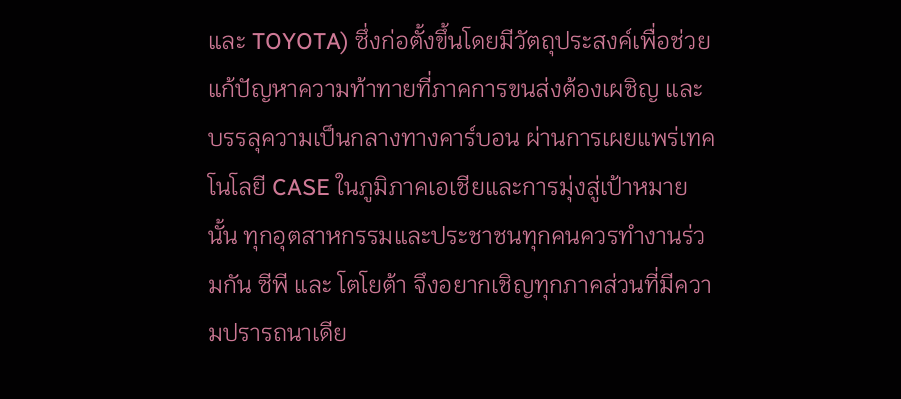และ TOYOTA) ซึ่งก่อตั้งขึ้นโดยมีวัตถุประสงค์เพื่อช่วยแก้ปัญหาความท้าทายที่ภาคการขนส่งต้องเผชิญ และบรรลุความเป็นกลางทางคาร์บอน ผ่านการเผยแพร่เทคโนโลยี CASE ในภูมิภาคเอเชียและการมุ่งสู่เป้าหมายนั้น ทุกอุตสาหกรรมและประชาชนทุกคนควรทำงานร่วมกัน ซีพี และ โตโยต้า จึงอยากเชิญทุกภาคส่วนที่มีความปรารถนาเดีย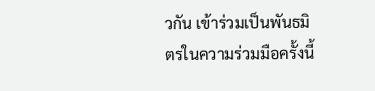วกัน เข้าร่วมเป็นพันธมิตรในความร่วมมือครั้งนี้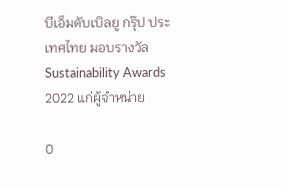บีเอ็มดับเบิลยู กรุ๊ป ประเทศไทย มอบรางวัล Sustainability Awards 2022 แก่ผู้จำหน่าย

0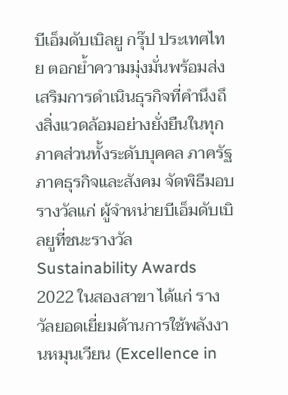บีเอ็มดับเบิลยู กรุ๊ป ประเทศไทย ตอกย้ำความมุ่งมั่นพร้อมส่งเสริมการดำเนินธุรกิจที่คำนึงถึงสิ่งแวดล้อมอย่างยั่งยืนในทุกภาคส่วนทั้งระดับบุคคล ภาครัฐ ภาคธุรกิจและสังคม จัดพิธีมอบรางวัลแก่ ผู้จำหน่ายบีเอ็มดับเบิลยูที่ชนะรางวัล Sustainability Awards 2022 ในสองสาขา ได้แก่ รางวัลยอดเยี่ยมด้านการใช้พลังงานหมุนเวียน (Excellence in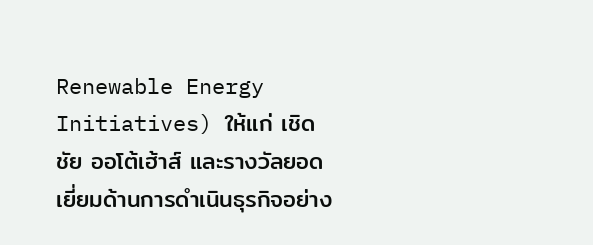Renewable Energy Initiatives) ให้แก่ เชิดชัย ออโต้เฮ้าส์ และรางวัลยอดเยี่ยมด้านการดำเนินธุรกิจอย่าง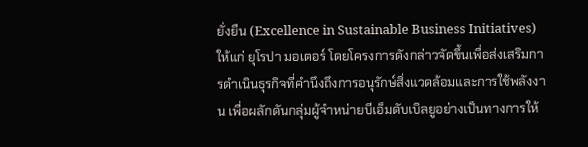ยั่งยืน (Excellence in Sustainable Business Initiatives) ให้แก่ ยุโรปา มอเตอร์ โดยโครงการดังกล่าวจัดขึ้นเพื่อส่งเสริมการดำเนินธุรกิจที่คำนึงถึงการอนุรักษ์สิ่งแวดล้อมและการใช้พลังงาน เพื่อผลักดันกลุ่มผู้จำหน่ายบีเอ็มดับเบิลยูอย่างเป็นทางการให้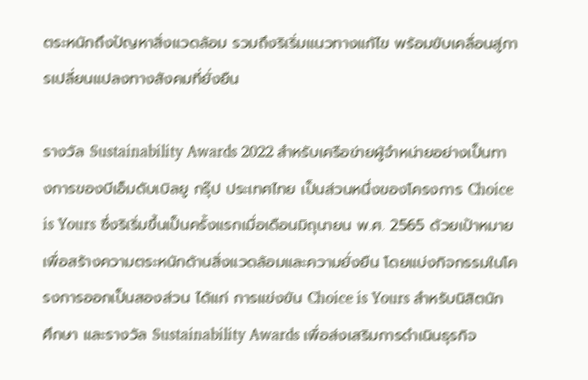ตระหนักถึงปัญหาสิ่งแวดล้อม รวมถึงริเริ่มแนวทางแก้ไข พร้อมขับเคลื่อนสู่การเปลี่ยนแปลงทางสังคมที่ยั่งยืน

รางวัล Sustainability Awards 2022 สำหรับเครือข่ายผู้จำหน่ายอย่างเป็นทางการของบีเอ็มดับเบิลยู กรุ๊ป ประเทศไทย เป็นส่วนหนึ่งของโครงการ Choice is Yours ซึ่งริเริ่มขึ้นเป็นครั้งแรกเมื่อเดือนมิถุนายน พ.ศ. 2565 ด้วยเป้าหมายเพื่อสร้างความตระหนักด้านสิ่งแวดล้อมและความยั่งยืน โดยแบ่งกิจกรรมในโครงการออกเป็นสองส่วน ได้แก่ การแข่งขัน Choice is Yours สำหรับนิสิตนักศึกษา และรางวัล Sustainability Awards เพื่อส่งเสริมการดำเนินธุรกิจ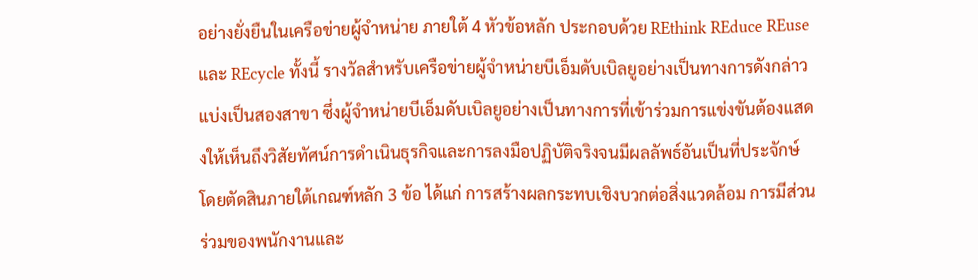อย่างยั่งยืนในเครือข่ายผู้จำหน่าย ภายใต้ 4 หัวข้อหลัก ประกอบด้วย REthink REduce REuse และ REcycle ทั้งนี้ รางวัลสำหรับเครือข่ายผู้จำหน่ายบีเอ็มดับเบิลยูอย่างเป็นทางการดังกล่าวแบ่งเป็นสองสาขา ซึ่งผู้จำหน่ายบีเอ็มดับเบิลยูอย่างเป็นทางการที่เข้าร่วมการแข่งขันต้องแสดงให้เห็นถึงวิสัยทัศน์การดำเนินธุรกิจและการลงมือปฏิบัติจริงจนมีผลลัพธ์อันเป็นที่ประจักษ์ โดยตัดสินภายใต้เกณฑ์หลัก 3 ข้อ ได้แก่ การสร้างผลกระทบเชิงบวกต่อสิ่งแวดล้อม การมีส่วนร่วมของพนักงานและ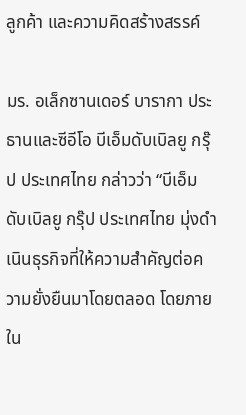ลูกค้า และความคิดสร้างสรรค์

มร. อเล็กซานเดอร์ บารากา ประธานและซีอีโอ บีเอ็มดับเบิลยู กรุ๊ป ประเทศไทย กล่าวว่า “บีเอ็มดับเบิลยู กรุ๊ป ประเทศไทย มุ่งดำเนินธุรกิจที่ให้ความสำคัญต่อความยั่งยืนมาโดยตลอด โดยภายใน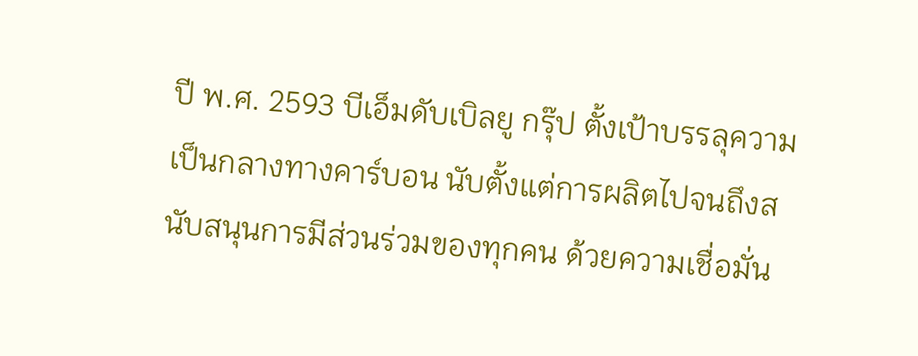ปี พ.ศ. 2593 บีเอ็มดับเบิลยู กรุ๊ป ตั้งเป้าบรรลุความเป็นกลางทางคาร์บอน นับตั้งแต่การผลิตไปจนถึงสนับสนุนการมีส่วนร่วมของทุกคน ด้วยความเชื่อมั่น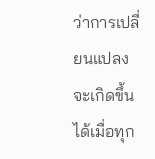ว่าการเปลี่ยนแปลงจะเกิดขึ้นได้เมื่อทุก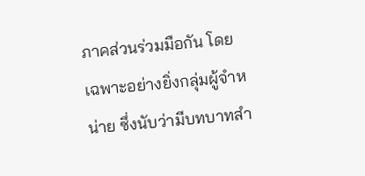ภาคส่วนร่วมมือกัน โดยเฉพาะอย่างยิ่งกลุ่มผู้จำหน่าย ซึ่งนับว่ามีบทบาทสำ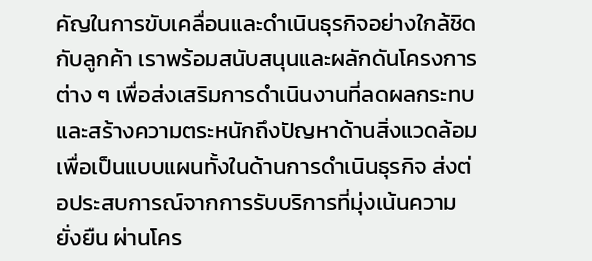คัญในการขับเคลื่อนและดำเนินธุรกิจอย่างใกล้ชิดกับลูกค้า เราพร้อมสนับสนุนและผลักดันโครงการต่าง ๆ เพื่อส่งเสริมการดำเนินงานที่ลดผลกระทบและสร้างความตระหนักถึงปัญหาด้านสิ่งแวดล้อม เพื่อเป็นแบบแผนทั้งในด้านการดำเนินธุรกิจ ส่งต่อประสบการณ์จากการรับบริการที่มุ่งเน้นความยั่งยืน ผ่านโคร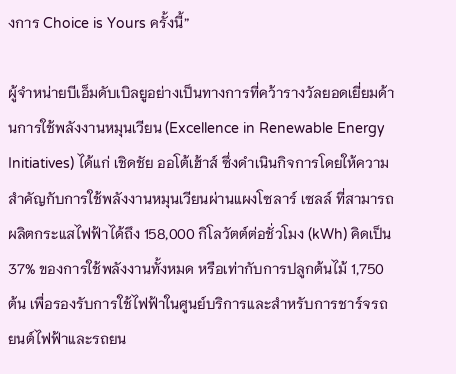งการ Choice is Yours ครั้งนี้”

ผู้จำหน่ายบีเอ็มดับเบิลยูอย่างเป็นทางการที่คว้ารางวัลยอดเยี่ยมด้านการใช้พลังงานหมุนเวียน (Excellence in Renewable Energy Initiatives) ได้แก่ เชิดชัย ออโต้เฮ้าส์ ซึ่งดำเนินกิจการโดยให้ความสำคัญกับการใช้พลังงานหมุนเวียนผ่านแผงโซลาร์ เซลล์ ที่สามารถผลิตกระแสไฟฟ้าได้ถึง 158,000 กิโลวัตต์ต่อชั่วโมง (kWh) คิดเป็น 37% ของการใช้พลังงานทั้งหมด หรือเท่ากับการปลูกต้นไม้ 1,750 ต้น เพื่อรองรับการใช้ไฟฟ้าในศูนย์บริการและสำหรับการชาร์จรถยนต์ไฟฟ้าและรถยน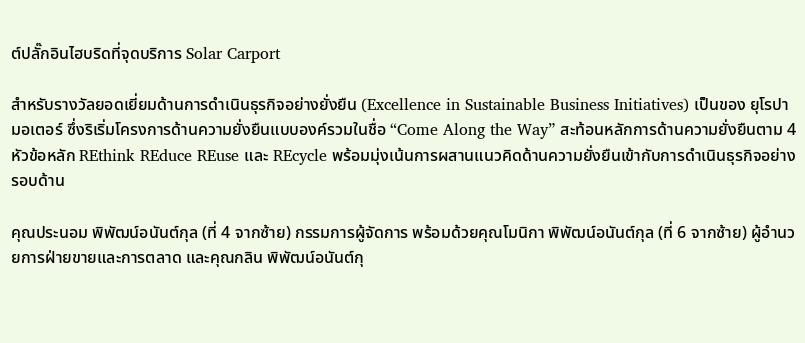ต์ปลั๊กอินไฮบริดที่จุดบริการ Solar Carport

สำหรับรางวัลยอดเยี่ยมด้านการดำเนินธุรกิจอย่างยั่งยืน (Excellence in Sustainable Business Initiatives) เป็นของ ยุโรปา มอเตอร์ ซึ่งริเริ่มโครงการด้านความยั่งยืนแบบองค์รวมในชื่อ “Come Along the Way” สะท้อนหลักการด้านความยั่งยืนตาม 4 หัวข้อหลัก REthink REduce REuse และ REcycle พร้อมมุ่งเน้นการผสานแนวคิดด้านความยั่งยืนเข้ากับการดำเนินธุรกิจอย่างรอบด้าน

คุณประนอม พิพัฒน์อนันต์กุล (ที่ 4 จากซ้าย) กรรมการผู้จัดการ พร้อมด้วยคุณโมนิกา พิพัฒน์อนันต์กุล (ที่ 6 จากซ้าย) ผู้อำนวยการฝ่ายขายและการตลาด และคุณกลิน พิพัฒน์อนันต์กุ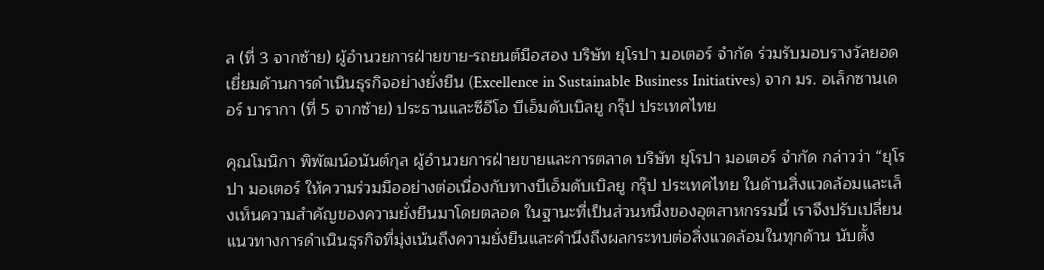ล (ที่ 3 จากซ้าย) ผู้อำนวยการฝ่ายขาย-รถยนต์มือสอง บริษัท ยุโรปา มอเตอร์ จำกัด ร่วมรับมอบรางวัลยอดเยี่ยมด้านการดำเนินธุรกิจอย่างยั่งยืน (Excellence in Sustainable Business Initiatives) จาก มร. อเล็กซานเดอร์ บารากา (ที่ 5 จากซ้าย) ประธานและซีอีโอ บีเอ็มดับเบิลยู กรุ๊ป ประเทศไทย

คุณโมนิกา พิพัฒน์อนันต์กุล ผู้อำนวยการฝ่ายขายและการตลาด บริษัท ยุโรปา มอเตอร์ จำกัด กล่าวว่า “ยุโรปา มอเตอร์ ให้ความร่วมมืออย่างต่อเนื่องกับทางบีเอ็มดับเบิลยู กรุ๊ป ประเทศไทย ในด้านสิ่งแวดล้อมและเล็งเห็นความสำคัญของความยั่งยืนมาโดยตลอด ในฐานะที่เป็นส่วนหนึ่งของอุตสาหกรรมนี้ เราจึงปรับเปลี่ยนแนวทางการดำเนินธุรกิจที่มุ่งเน้นถึงความยั่งยืนและคำนึงถึงผลกระทบต่อสิ่งแวดล้อมในทุกด้าน นับตั้ง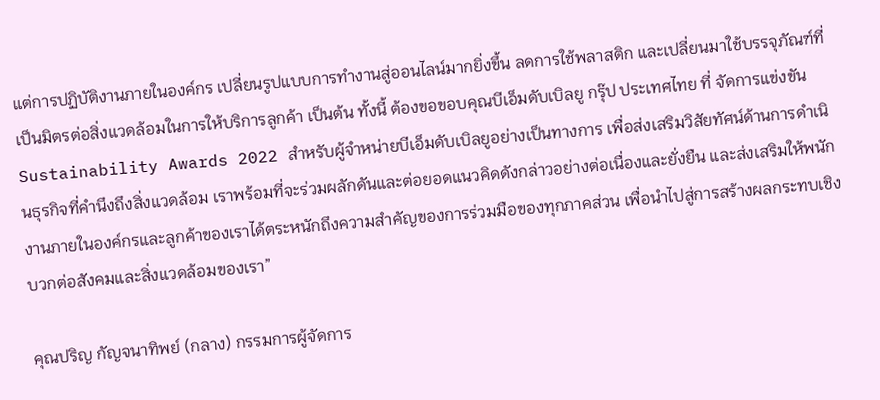แต่การปฏิบัติงานภายในองค์กร เปลี่ยนรูปแบบการทำงานสู่ออนไลน์มากยิ่งขึ้น ลดการใช้พลาสติก และเปลี่ยนมาใช้บรรจุภัณฑ์ที่เป็นมิตรต่อสิ่งแวดล้อมในการให้บริการลูกค้า เป็นต้น ทั้งนี้ ต้องขอขอบคุณบีเอ็มดับเบิลยู กรุ๊ป ประเทศไทย ที่ จัดการแข่งขัน Sustainability Awards 2022 สำหรับผู้จำหน่ายบีเอ็มดับเบิลยูอย่างเป็นทางการ เพื่อส่งเสริมวิสัยทัศน์ด้านการดำเนินธุรกิจที่คำนึงถึงสิ่งแวดล้อม เราพร้อมที่จะร่วมผลักดันและต่อยอดแนวคิดดังกล่าวอย่างต่อเนื่องและยั่งยืน และส่งเสริมให้พนักงานภายในองค์กรและลูกค้าของเราได้ตระหนักถึงความสำคัญของการร่วมมือของทุกภาคส่วน เพื่อนำไปสู่การสร้างผลกระทบเชิงบวกต่อสังคมและสิ่งแวดล้อมของเรา”

คุณปริญ กัญจนาทิพย์ (กลาง) กรรมการผู้จัดการ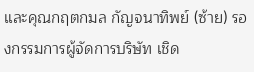และคุณกฤตกมล กัญจนาทิพย์ (ซ้าย) รองกรรมการผู้จัดการบริษัท เชิด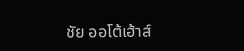ชัย ออโต้เฮ้าส์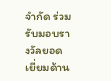จำกัด ร่วมรับมอบรางวัลยอดเยี่ยมด้าน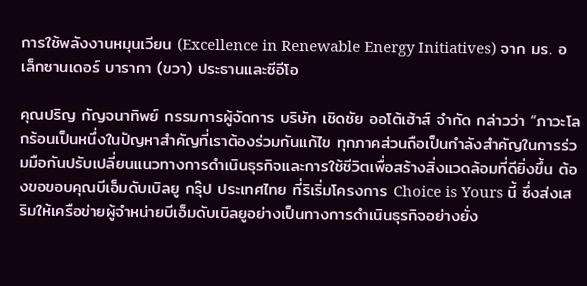การใช้พลังงานหมุนเวียน (Excellence in Renewable Energy Initiatives) จาก มร. อเล็กซานเดอร์ บารากา (ขวา) ประธานและซีอีโอ

คุณปริญ กัญจนาทิพย์ กรรมการผู้จัดการ บริษัท เชิดชัย ออโต้เฮ้าส์ จำกัด กล่าวว่า “ภาวะโลกร้อนเป็นหนึ่งในปัญหาสำคัญที่เราต้องร่วมกันแก้ไข ทุกภาคส่วนถือเป็นกำลังสำคัญในการร่วมมือกันปรับเปลี่ยนแนวทางการดำเนินธุรกิจและการใช้ชีวิตเพื่อสร้างสิ่งแวดล้อมที่ดียิ่งขึ้น ต้องขอขอบคุณบีเอ็มดับเบิลยู กรุ๊ป ประเทศไทย ที่ริเริ่มโครงการ Choice is Yours นี้ ซึ่งส่งเสริมให้เครือข่ายผู้จำหน่ายบีเอ็มดับเบิลยูอย่างเป็นทางการดำเนินธุรกิจอย่างยั่ง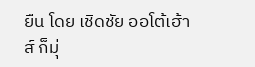ยืน โดย เชิดชัย ออโต้เฮ้าส์ ก็มุ่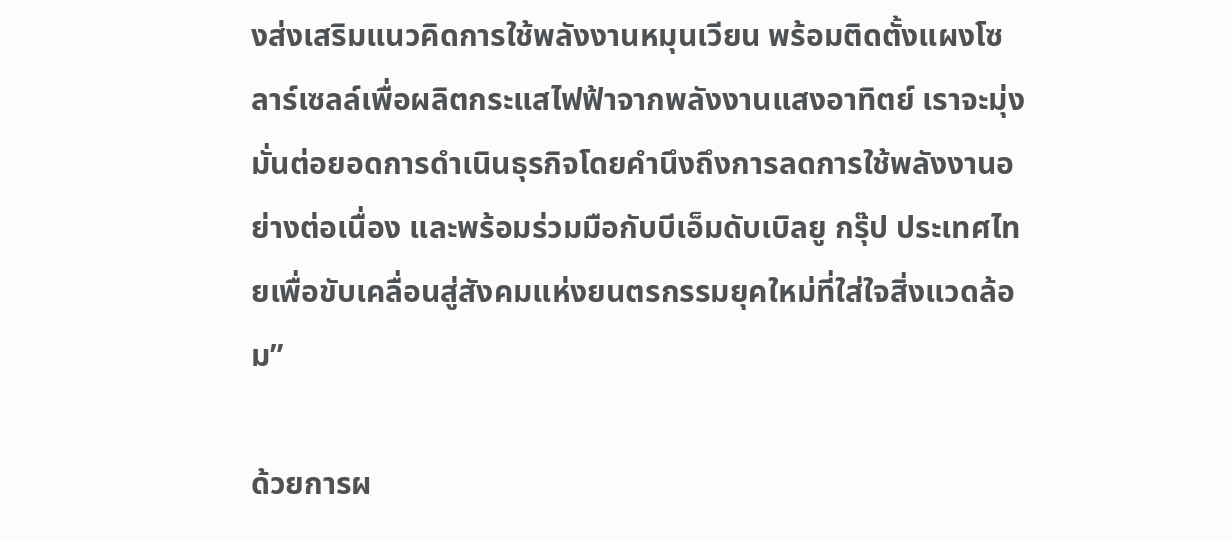งส่งเสริมแนวคิดการใช้พลังงานหมุนเวียน พร้อมติดตั้งแผงโซลาร์เซลล์เพื่อผลิตกระแสไฟฟ้าจากพลังงานแสงอาทิตย์ เราจะมุ่งมั่นต่อยอดการดำเนินธุรกิจโดยคำนึงถึงการลดการใช้พลังงานอย่างต่อเนื่อง และพร้อมร่วมมือกับบีเอ็มดับเบิลยู กรุ๊ป ประเทศไทยเพื่อขับเคลื่อนสู่สังคมแห่งยนตรกรรมยุคใหม่ที่ใส่ใจสิ่งแวดล้อม”

ด้วยการผ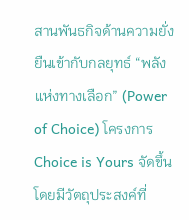สานพันธกิจด้านความยั่งยืนเข้ากับกลยุทธ์ “พลังแห่งทางเลือก” (Power of Choice) โครงการ Choice is Yours จัดขึ้นโดยมีวัตถุประสงค์ที่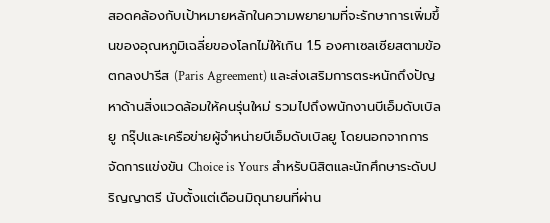สอดคล้องกับเป้าหมายหลักในความพยายามที่จะรักษาการเพิ่มขึ้นของอุณหภูมิเฉลี่ยของโลกไม่ให้เกิน 1.5 องศาเซลเซียสตามข้อตกลงปารีส (Paris Agreement) และส่งเสริมการตระหนักถึงปัญหาด้านสิ่งแวดล้อมให้คนรุ่นใหม่ รวมไปถึงพนักงานบีเอ็มดับเบิลยู กรุ๊ปและเครือข่ายผู้จำหน่ายบีเอ็มดับเบิลยู โดยนอกจากการจัดการแข่งขัน Choice is Yours สำหรับนิสิตและนักศึกษาระดับปริญญาตรี นับตั้งแต่เดือนมิถุนายนที่ผ่าน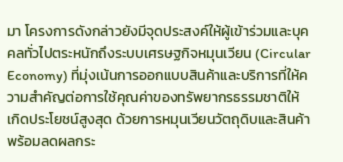มา โครงการดังกล่าวยังมีจุดประสงค์ให้ผู้เข้าร่วมและบุคคลทั่วไปตระหนักถึงระบบเศรษฐกิจหมุนเวียน (Circular Economy) ที่มุ่งเน้นการออกแบบสินค้าและบริการที่ให้ความสำคัญต่อการใช้คุณค่าของทรัพยากรธรรมชาติให้เกิดประโยชน์สูงสุด ด้วยการหมุนเวียนวัตถุดิบและสินค้า พร้อมลดผลกระ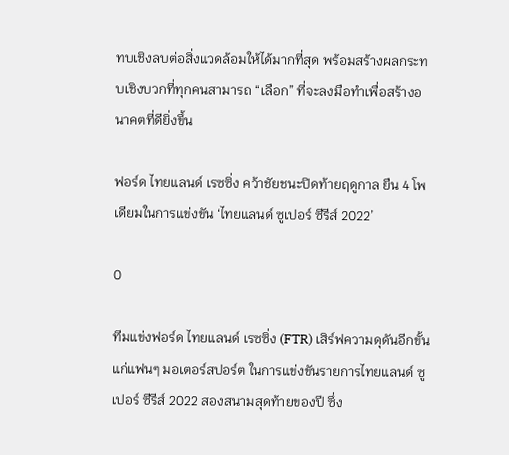ทบเชิงลบต่อสิ่งแวดล้อมให้ได้มากที่สุด พร้อมสร้างผลกระทบเชิงบวกที่ทุกคนสามารถ “เลือก” ที่จะลงมือทำเพื่อสร้างอนาคตที่ดียิ่งขึ้น

ฟอร์ด ไทยแลนด์ เรซซิ่ง คว้าชัยชนะปิดท้ายฤดูกาล ยืน 4 โพเดียมในการแข่งขัน ‘ไทยแลนด์ ซูเปอร์ ซีรีส์ 2022’

0

ทีมแข่งฟอร์ด ไทยแลนด์ เรซซิ่ง (FTR) เสิร์ฟความดุดันอีกขั้นแก่แฟนๆ มอเตอร์สปอร์ต ในการแข่งขันรายการไทยแลนด์ ซูเปอร์ ซีรีส์ 2022 สองสนามสุดท้ายของปี ซึ่ง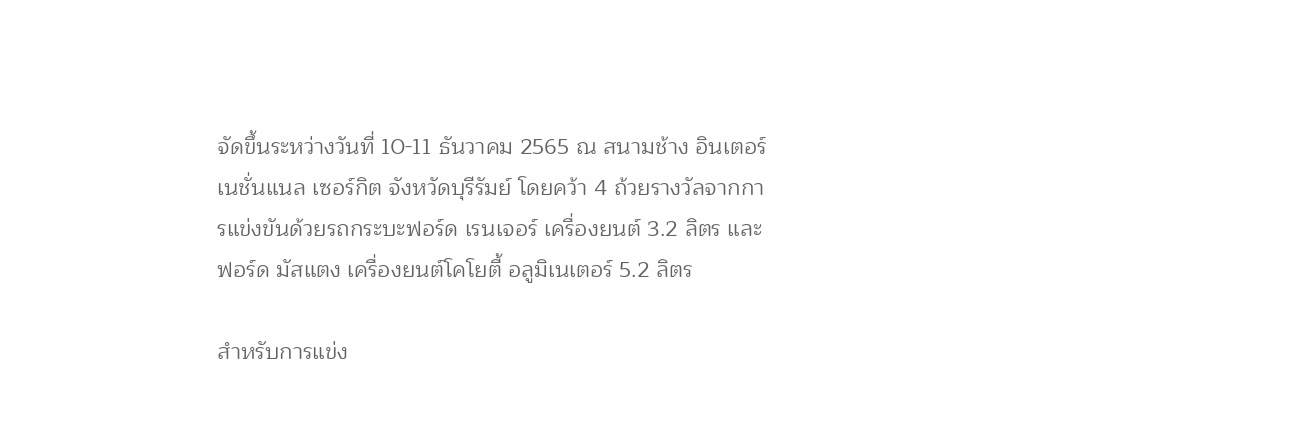จัดขึ้นระหว่างวันที่ 10-11 ธันวาคม 2565 ณ สนามช้าง อินเตอร์เนชั่นแนล เซอร์กิต จังหวัดบุรีรัมย์ โดยคว้า 4 ถ้วยรางวัลจากการแข่งขันด้วยรถกระบะฟอร์ด เรนเจอร์ เครื่องยนต์ 3.2 ลิตร และฟอร์ด มัสแตง เครื่องยนต์โคโยตี้ อลูมิเนเตอร์ 5.2 ลิตร

สำหรับการแข่ง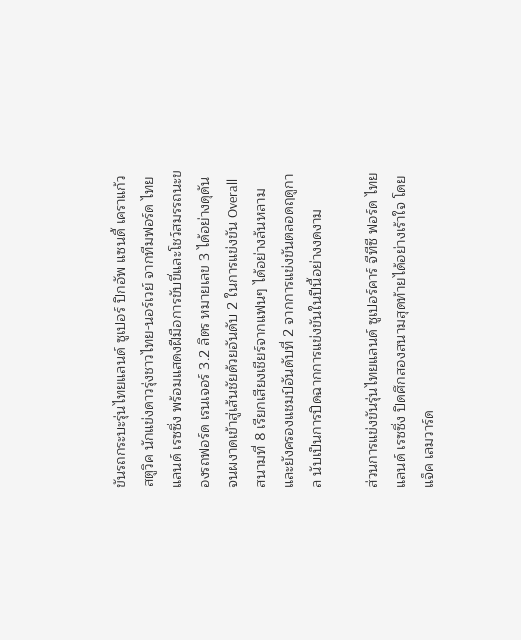ขันรถกระบะรุ่นไทยแลนด์ ซูเปอร์ ปิกอัพ แซนดี้ เคราแก้ว สตูวิค นักแข่งดาวรุ่งชาวไทย-นอร์เวย์ จากทีมฟอร์ด ไทยแลนด์ เรซซิ่ง พร้อมแสดงฝีมือการขับขี่และโชว์สมรรถนะของรถฟอร์ด เรนเจอร์ 3.2 ลิตร หมายเลข 3 ได้อย่างดุดันจนผงาดเข้าสู่เส้นชัยด้วยอันดับ 2 ในการแข่งขัน Overall สนามที่ 8 เรียกเสียงเชียร์จากแฟนๆ ได้อย่างล้นหลาม และยังครองแชมป์อันดับที่ 2 จากการแข่งขันตลอดฤดูกาล นับเป็นการปิดฉากการแข่งขันในปีนี้อย่างงดงาม

ส่วนการแข่งขันรุ่นไทยแลนด์ ซูเปอร์คาร์ จีทีซี ฟอร์ด ไทยแลนด์ เรซซิ่ง ปิดศึกสองสนามสุดท้ายได้อย่างเร้าใจ โดยแจ็ค เลมวาร์ด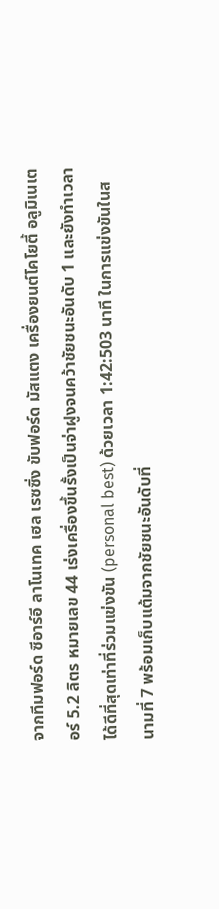จากทีมฟอร์ด ซีอาร์อี ลาโนเทค เฮล เรซซิ่ง ขับฟอร์ด มัสแตง เครื่องยนต์โคโยตี้ อลูมิเนเตอร์ 5.2 ลิตร หมายเลข 44 เร่งเครื่องขึ้นรั้งเป็นจ่าฝูงจนคว้าชัยชนะอันดับ 1 และยังทำเวลาได้ดีที่สุดเท่าที่ร่วมแข่งขัน (personal best) ด้วยเวลา 1:42:503 นาที ในการแข่งขันในสนามที่ 7 พร้อมเก็บแต้มจากชัยชนะอันดับที่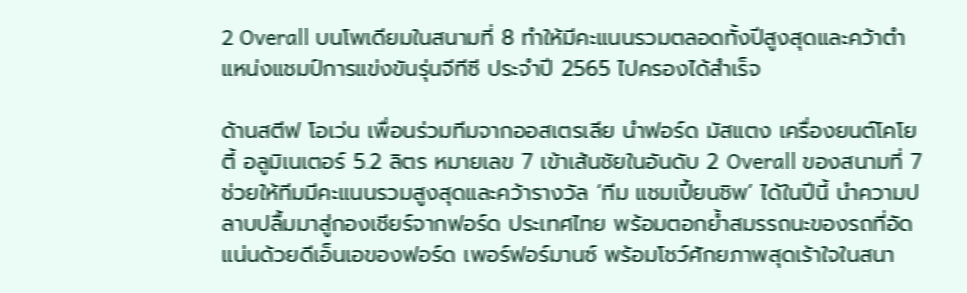2 Overall บนโพเดียมในสนามที่ 8 ทำให้มีคะแนนรวมตลอดทั้งปีสูงสุดและคว้าตำแหน่งแชมป์การแข่งขันรุ่นจีทีซี ประจำปี 2565 ไปครองได้สำเร็จ

ด้านสตีฟ โอเว่น เพื่อนร่วมทีมจากออสเตรเลีย นำฟอร์ด มัสแตง เครื่องยนต์โคโยตี้ อลูมิเนเตอร์ 5.2 ลิตร หมายเลข 7 เข้าเส้นชัยในอันดับ 2 Overall ของสนามที่ 7 ช่วยให้ทีมมีคะแนนรวมสูงสุดและคว้ารางวัล ‘ทีม แชมเปี้ยนชิพ’ ได้ในปีนี้ นำความปลาบปลื้มมาสู่กองเชียร์จากฟอร์ด ประเทศไทย พร้อมตอกย้ำสมรรถนะของรถที่อัดแน่นด้วยดีเอ็นเอของฟอร์ด เพอร์ฟอร์มานซ์ พร้อมโชว์ศักยภาพสุดเร้าใจในสนา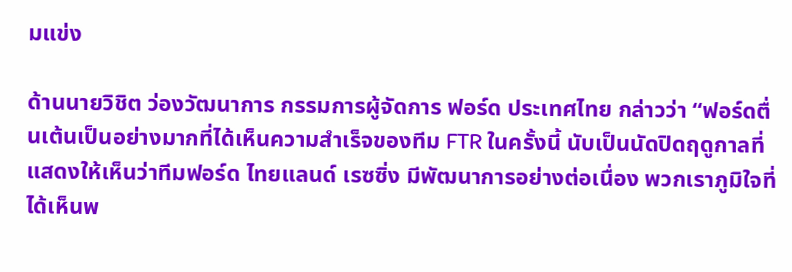มแข่ง

ด้านนายวิชิต ว่องวัฒนาการ กรรมการผู้จัดการ ฟอร์ด ประเทศไทย กล่าวว่า “ฟอร์ดตื่นเต้นเป็นอย่างมากที่ได้เห็นความสำเร็จของทีม FTR ในครั้งนี้ นับเป็นนัดปิดฤดูกาลที่แสดงให้เห็นว่าทีมฟอร์ด ไทยแลนด์ เรซซิ่ง มีพัฒนาการอย่างต่อเนื่อง พวกเราภูมิใจที่ได้เห็นพ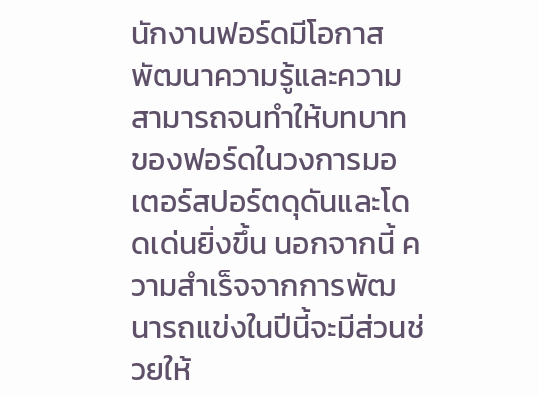นักงานฟอร์ดมีโอกาสพัฒนาความรู้และความสามารถจนทำให้บทบาทของฟอร์ดในวงการมอเตอร์สปอร์ตดุดันและโดดเด่นยิ่งขึ้น นอกจากนี้ ความสำเร็จจากการพัฒนารถแข่งในปีนี้จะมีส่วนช่วยให้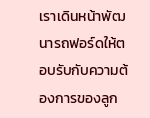เราเดินหน้าพัฒนารถฟอร์ดให้ตอบรับกับความต้องการของลูก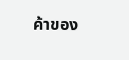ค้าของ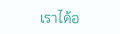เราได้อ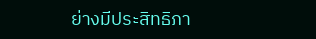ย่างมีประสิทธิภา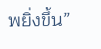พยิ่งขึ้น”